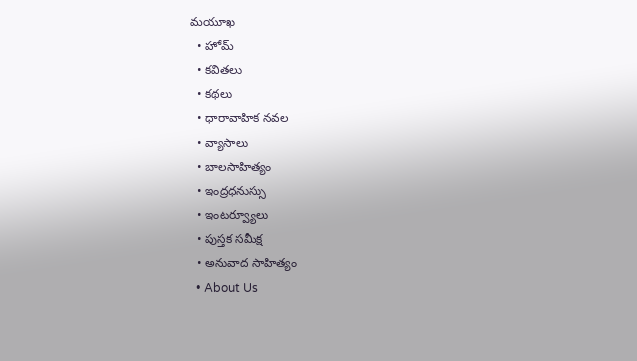మయూఖ
  • హోమ్
  • కవితలు
  • కథలు
  • ధారావాహిక నవల
  • వ్యాసాలు
  • బాల‌సాహిత్యం
  • ఇంద్రధనుస్సు
  • ఇంట‌ర్వ్యూలు
  • పుస్త‌క స‌మీక్ష‌
  • అనువాద సాహిత్యం
  • About Us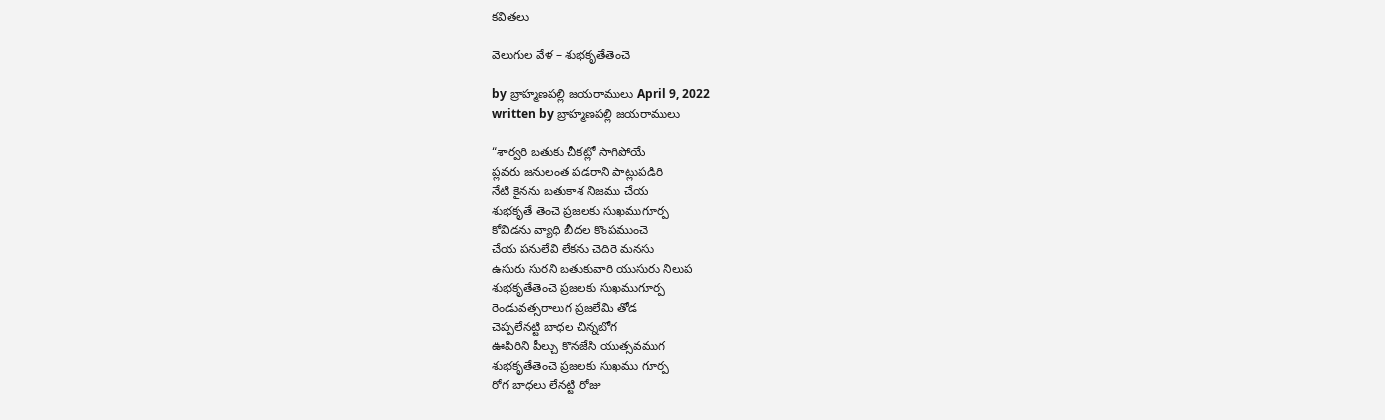కవితలు

వెలుగుల వేళ – శుభకృతేతెంచె

by బ్రాహ్మణపల్లి జయరాములు April 9, 2022
written by బ్రాహ్మణపల్లి జయరాములు

“శార్వరి బతుకు చీకట్లో సాగిపోయే
ప్లవరు జనులంత పడరాని పాట్లుపడిరి
నేటి కైనను బతుకాశ నిజము చేయ
శుభకృతే తెంచె ప్రజలకు సుఖముగూర్ప
కోవిడను వ్యాధి బీదల కొంపముంచె
చేయ పనులేవి లేకను చెదిరె మనసు
ఉసురు సురని బతుకువారి యుసురు నిలుప
శుభకృతేతెంచె ప్రజలకు సుఖముగూర్ప
రెండువత్సరాలుగ ప్రజలేమి తోడ
చెప్పలేనట్టి బాధల చిన్నబోగ
ఊపిరిని పీల్చు కొనజేసి యుత్సవముగ
శుభకృతేతెంచె ప్రజలకు సుఖము గూర్ప
రోగ బాధలు లేనట్టి రోజు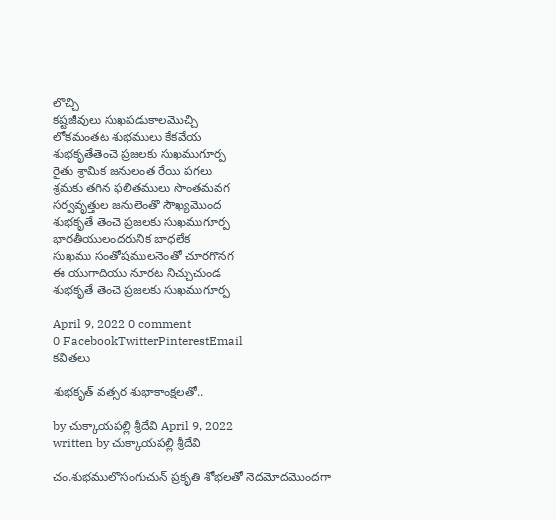లొచ్చి
కష్టజీవులు సుఖపడుకాలమొచ్చి
లోకమంతట శుభములు కేకవేయ
శుభకృతేతెంచె ప్రజలకు సుఖముగూర్ప
రైతు శ్రామిక జనులంత రేయి పగలు
శ్రమకు తగిన ఫలితములు సొంతమవగ
సర్వవృత్తుల జనులెంతొ సౌఖ్యమొంద
శుభకృతే తెంచె ప్రజలకు సుఖముగూర్ప
భారతీయులందరునిక బాధలేక
సుఖము సంతోషములనెంతో చూరగొనగ
ఈ యుగాదియు నూరట నిచ్చుచుండ
శుభకృతే తెంచె ప్రజలకు సుఖముగూర్ప

April 9, 2022 0 comment
0 FacebookTwitterPinterestEmail
కవితలు

శుభకృత్ వత్సర శుభాకాంక్షలతో..

by చుక్కాయపల్లి శ్రీదేవి April 9, 2022
written by చుక్కాయపల్లి శ్రీదేవి

చం.శుభములొసంగుచున్ ప్రకృతి శోభలతో నెదమోదమొందగా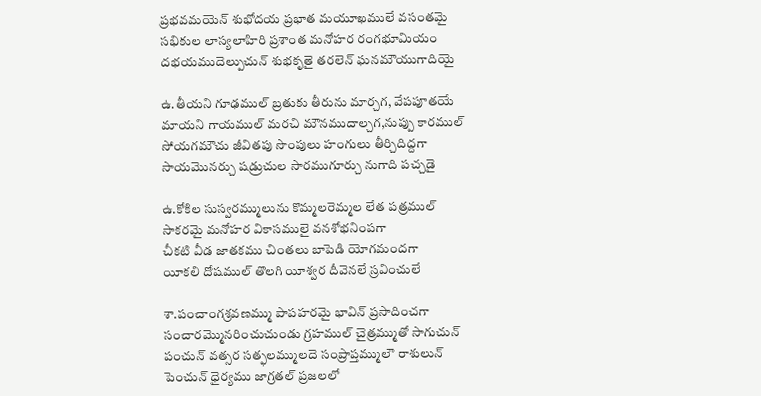ప్రభవమయెన్ శుభోదయ ప్రభాత మయూఖములే వసంతమై
సభికుల లాస్యలాహిరి ప్రశాంత మనోహర రంగభూమియం
దభయముదెల్పుచున్ శుభకృతై తరలెన్ ఘనమౌయుగాదియై

ఉ.తీయని గూఢముల్ బ్రతుకు తీరును మార్చగ, వేపపూతయే
మాయని గాయముల్ మరచి మౌనముదాల్చగ‌,నుప్పు కారముల్
సోయగమౌచు జీవితపు సొంపులు హంగులు తీర్చిదిద్దగా
సాయమొనర్చు షడ్రుచుల సారముగూర్చు నుగాది పచ్చడై

ఉ.కోకిల సుస్వరమ్ములును కొమ్మలరెమ్మల లేత పత్రముల్
సాకరమై మనోహర వికాసములై వనశోభనింపగా
చీకటి వీడ జాతకము చింతలు బాపెడి యోగమందగా
యీకలి దోషముల్ తొలగి యీశ్వర దీవెనలే స్రవించులే

శా.పంచాంగశ్రవణమ్ము పాపహరమై భావిన్ ప్రసాదించగా
సంచారమ్మొనరించుచుండు గ్రహముల్ చైత్రమ్ముతో సాగుచున్
పంచున్ వత్సర సత్ఫలమ్ములదె సంప్రాప్తమ్ములౌ రాశులున్
పెంచున్ ధైర్యము జాగ్రతల్ ప్రజలలో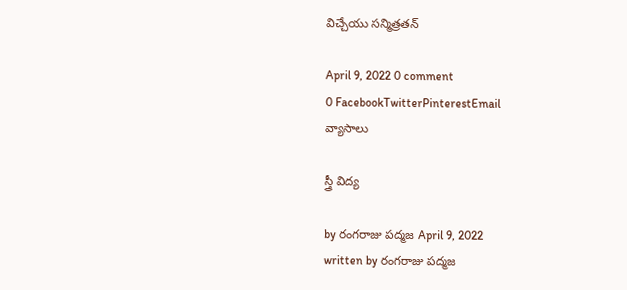విచ్చేయు సన్మిత్రతన్

April 9, 2022 0 comment
0 FacebookTwitterPinterestEmail
వ్యాసాలు

స్త్రీ విద్య

by రంగరాజు పద్మజ April 9, 2022
written by రంగరాజు పద్మజ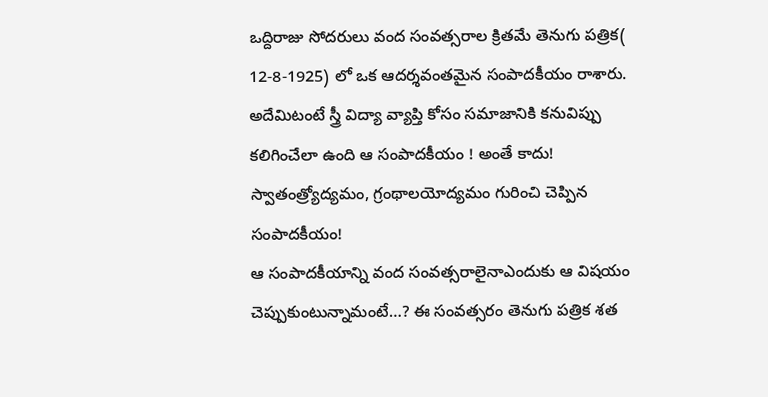ఒద్దిరాజు సోదరులు వంద సంవత్సరాల క్రితమే తెనుగు పత్రిక( 12-8-1925) లో ఒక ఆదర్శవంతమైన సంపాదకీయం రాశారు. అదేమిటంటే స్త్రీ విద్యా వ్యాప్తి కోసం సమాజానికి కనువిప్పు కలిగించేలా ఉంది ఆ సంపాదకీయం ! అంతే కాదు! స్వాతంత్ర్యోద్యమం, గ్రంథాలయోద్యమం గురించి చెప్పిన సంపాదకీయం!
ఆ సంపాదకీయాన్ని వంద సంవత్సరాలైనాఎందుకు ఆ విషయం చెప్పుకుంటున్నామంటే…? ఈ సంవత్సరం తెనుగు పత్రిక శత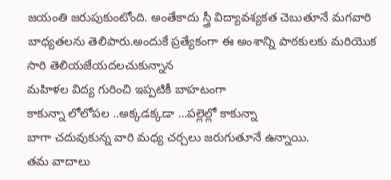జయంతి జరుపుకుంటోంది. అంతేకాదు స్త్రీ విద్యావశ్యకత చెబుతూనే మగవారి బాధ్యతలను తెలిపారు.అందుకే ప్రత్యేకంగా ఈ అంశాన్ని పాఠకులకు మరియొక సారి తెలియజేయదలచుకున్నాన
మహిళల విద్య గురించి ఇప్పటికీ బాహటంగా
కాకున్నా లోలోపల ..అక్కడక్కడా …పల్లెల్లో కాకున్నా
బాగా చదువుకున్న వారి మధ్య చర్చలు జరుగుతూనే ఉన్నాయి.
తమ వాదాలు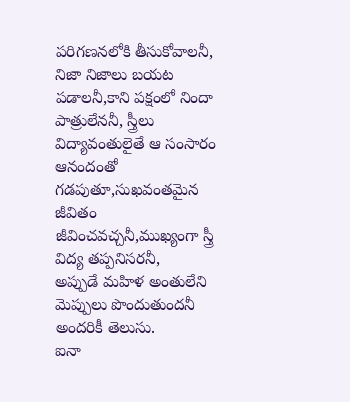పరిగణనలోకి తీసుకోవాలనీ, నిజా నిజాలు బయట పడాలనీ,కాని పక్షంలో నిందా పాత్రులేననీ, స్త్రీలు విద్యావంతులైతే ఆ సంసారం ఆనందంతో గడపుతూ,సుఖవంతమైన జీవితం జీవించవచ్చనీ,ముఖ్యంగా స్త్రీ విద్య తప్పనిసరనీ,
అప్పుడే మహిళ అంతులేని మెప్పులు పొందుతుందనీ అందరికీ తెలుసు.
ఐనా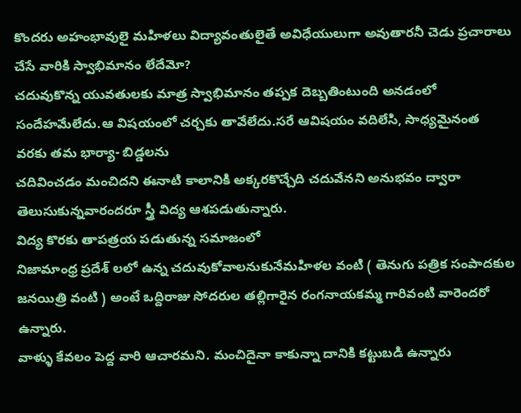కొందరు అహంభావులై మహిళలు విద్యావంతులైతే అవిధేయులుగా అవుతారనీ చెడు ప్రచారాలు చేసే వారికి స్వాభిమానం లేదేమో?
చదువుకొన్న యువతులకు మాత్ర స్వాభిమానం తప్పక దెబ్బతింటుంది అనడంలో సందేహమేలేదు.ఆ విషయంలో చర్చకు తావేలేదు.సరే ఆవిషయం వదిలేసి, సాధ్యమైనంత వరకు తమ భార్యా- బిడ్డలను
చదివించడం మంచిదని ఈనాటి కాలానికి అక్కరకొచ్చేది చదువేనని అనుభవం ద్వారా తెలుసుకున్నవారందరూ స్త్రీ విద్య ఆశపడుతున్నారు.
విద్య కొరకు తాపత్రయ పడుతున్న సమాజంలో
నిజామాంధ్ర ప్రదేశ్ లలో ఉన్న చదువుకోవాలనుకునేమహిళల వంటి ( తెనుగు పత్రిక సంపాదకుల జనయిత్రి వంటి ) అంటే ఒద్దిరాజు సోదరుల తల్లిగారైన రంగనాయకమ్మ గారివంటి వారెందరో ఉన్నారు.
వాళ్ళు కేవలం పెద్ద వారి ఆచారమని. మంచిదైనా కాకున్నా దానికి కట్టుబడి ఉన్నారు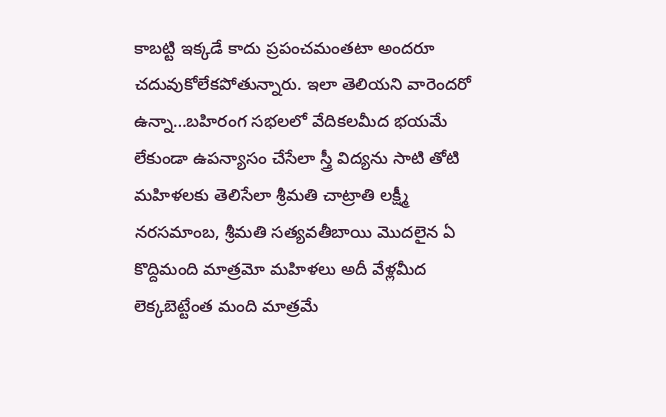కాబట్టి ఇక్కడే కాదు ప్రపంచమంతటా అందరూ చదువుకోలేకపోతున్నారు. ఇలా తెలియని వారెందరో ఉన్నా…బహిరంగ సభలలో వేదికలమీద భయమే లేకుండా ఉపన్యాసం చేసేలా స్త్రీ విద్యను సాటి తోటి మహిళలకు తెలిసేలా శ్రీమతి చాట్రాతి లక్ష్మీ నరసమాంబ, శ్రీమతి సత్యవతీబాయి మొదలైన ఏ కొద్దిమంది మాత్రమో మహిళలు అదీ వేళ్లమీద లెక్కబెట్టేంత మంది మాత్రమే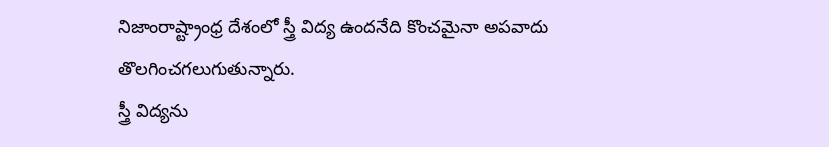నిజాంరాష్ట్రాంధ్ర దేశంలో స్త్రీ విద్య ఉందనేది కొంచమైనా అపవాదు తొలగించగలుగుతున్నారు.
స్త్రీ విద్యను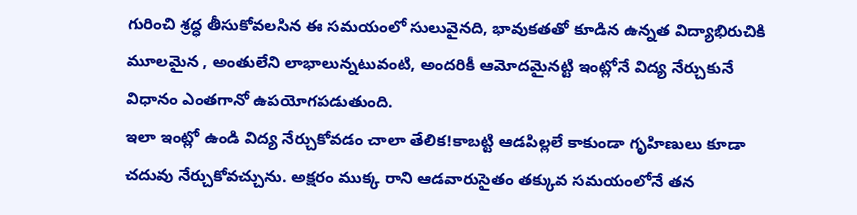గురించి శ్రద్ధ తీసుకోవలసిన ఈ సమయంలో సులువైనది, భావుకతతో కూడిన ఉన్నత విద్యాభిరుచికి మూలమైన , అంతులేని లాభాలున్నటువంటి, అందరికీ ఆమోదమైనట్టి ఇంట్లోనే విద్య నేర్చుకునే విధానం ఎంతగానో ఉపయోగపడుతుంది.
ఇలా ఇంట్లో ఉండి విద్య నేర్చుకోవడం చాలా తేలిక!కాబట్టి ఆడపిల్లలే కాకుండా గృహిణులు కూడా చదువు నేర్చుకోవచ్చును. అక్షరం ముక్క రాని ఆడవారుసైతం తక్కువ సమయంలోనే తన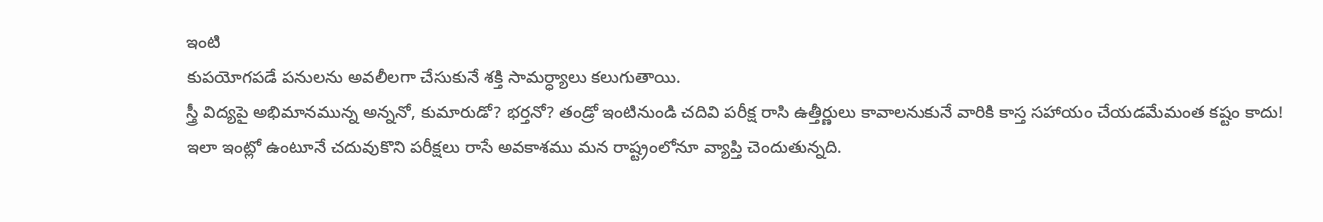ఇంటి
కుపయోగపడే పనులను అవలీలగా చేసుకునే శక్తి సామర్ధ్యాలు కలుగుతాయి.
స్త్రీ విద్యపై అభిమానమున్న అన్ననో, కుమారుడో? భర్తనో? తండ్రో ఇంటినుండి చదివి పరీక్ష రాసి ఉత్తీర్ణులు కావాలనుకునే వారికి కాస్త సహాయం చేయడమేమంత కష్టం కాదు!
ఇలా ఇంట్లో ఉంటూనే చదువుకొని పరీక్షలు రాసే అవకాశము మన రాష్ట్రంలోనూ వ్యాప్తి చెందుతున్నది.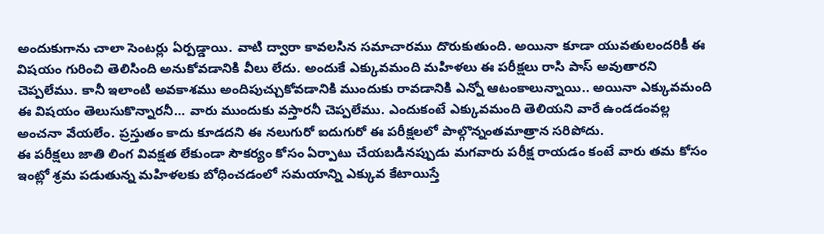అందుకుగాను చాలా సెంటర్లు ఏర్పడ్డాయి. వాటి ద్వారా కావలసిన సమాచారము దొరుకుతుంది. అయినా కూడా యువతులందరికీ ఈ విషయం గురించి తెలిసింది అనుకోవడానికి వీలు లేదు. అందుకే ఎక్కువమంది మహిళలు ఈ పరీక్షలు రాసి పాస్ అవుతారని చెప్పలేము. కానీ ఇలాంటి అవకాశము అందిపుచ్చుకోవడానికి ముందుకు రావడానికి ఎన్నో ఆటంకాలున్నాయి.. అయినా ఎక్కువమంది ఈ విషయం తెలుసుకొన్నారనీ… వారు ముందుకు వస్తారనీ చెప్పలేము. ఎందుకంటే ఎక్కువమంది తెలియని వారే ఉండడంవల్ల అంచనా వేయలేం. ప్రస్తుతం కాదు కూడదని ఈ నలుగురో ఐదుగురో ఈ పరీక్షలలో పాల్గొన్నంతమాత్రాన సరిపోదు.
ఈ పరీక్షలు జాతి లింగ వివక్షత లేకుండా సౌకర్యం కోసం ఏర్పాటు చేయబడినప్పుడు మగవారు పరీక్ష రాయడం కంటే వారు తమ కోసం ఇంట్లో శ్రమ పడుతున్న మహిళలకు బోధించడంలో సమయాన్ని ఎక్కువ కేటాయిస్తే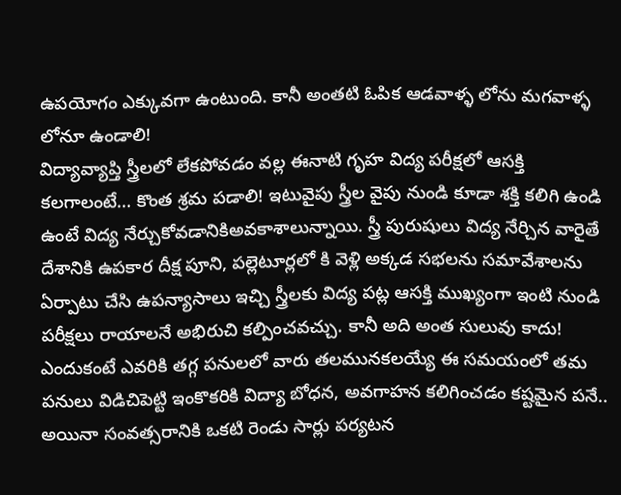ఉపయోగం ఎక్కువగా ఉంటుంది. కానీ అంతటి ఓపిక ఆడవాళ్ళ లోను మగవాళ్ళ లోనూ ఉండాలి!
విద్యావ్యాప్తి స్త్రీలలో లేకపోవడం వల్ల ఈనాటి గృహ విద్య పరీక్షలో ఆసక్తి కలగాలంటే… కొంత శ్రమ పడాలి! ఇటువైపు స్త్రీల వైపు నుండి కూడా శక్తి కలిగి ఉండి ఉంటే విద్య నేర్చుకోవడానికిఅవకాశాలున్నాయి. స్త్రీ పురుషులు విద్య నేర్చిన వారైతే దేశానికి ఉపకార దీక్ష పూని, పల్లెటూర్లలో కి వెళ్లి అక్కడ సభలను సమావేశాలను ఏర్పాటు చేసి ఉపన్యాసాలు ఇచ్చి స్త్రీలకు విద్య పట్ల ఆసక్తి ముఖ్యంగా ఇంటి నుండి పరీక్షలు రాయాలనే అభిరుచి కల్పించవచ్చు. కానీ అది అంత సులువు కాదు! ఎందుకంటే ఎవరికి తగ్గ పనులలో వారు తలమునకలయ్యే ఈ సమయంలో తమ పనులు విడిచిపెట్టి ఇంకొకరికి విద్యా బోధన, అవగాహన కలిగించడం కష్టమైన పనే.. అయినా సంవత్సరానికి ఒకటి రెండు సార్లు పర్యటన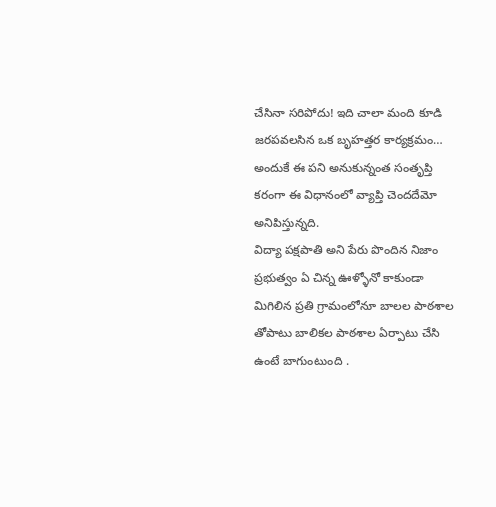చేసినా సరిపోదు! ఇది చాలా మంది కూడి జరపవలసిన ఒక బృహత్తర కార్యక్రమం… అందుకే ఈ పని అనుకున్నంత సంతృప్తి కరంగా ఈ విధానంలో వ్యాప్తి చెందదేమో అనిపిస్తున్నది.
విద్యా పక్షపాతి అని పేరు పొందిన నిజాం ప్రభుత్వం ఏ చిన్న ఊళ్ళోనో కాకుండా మిగిలిన ప్రతి గ్రామంలోనూ బాలల పాఠశాల తోపాటు బాలికల పాఠశాల ఏర్పాటు చేసి ఉంటే బాగుంటుంది .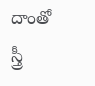దాంతో స్త్రీ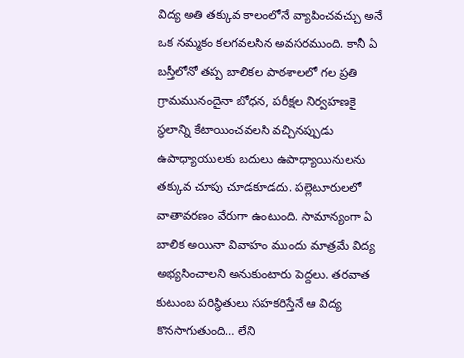విద్య అతి తక్కువ కాలంలోనే వ్యాపించవచ్చు అనే ఒక నమ్మకం కలగవలసిన అవసరముంది. కానీ ఏ బస్తీలోనో తప్ప బాలికల పాఠశాలలో గల ప్రతి గ్రామమునందైనా బోధన, పరీక్షల నిర్వహణకై స్థలాన్ని కేటాయించవలసి వచ్చినప్పుడు ఉపాధ్యాయులకు బదులు ఉపాధ్యాయినులను తక్కువ చూపు చూడకూడదు. పల్లెటూరులలో వాతావరణం వేరుగా ఉంటుంది. సామాన్యంగా ఏ బాలిక అయినా వివాహం ముందు మాత్రమే విద్య అభ్యసించాలని అనుకుంటారు పెద్దలు. తరవాత కుటుంబ పరిస్థితులు సహకరిస్తేనే ఆ విద్య కొనసాగుతుంది… లేని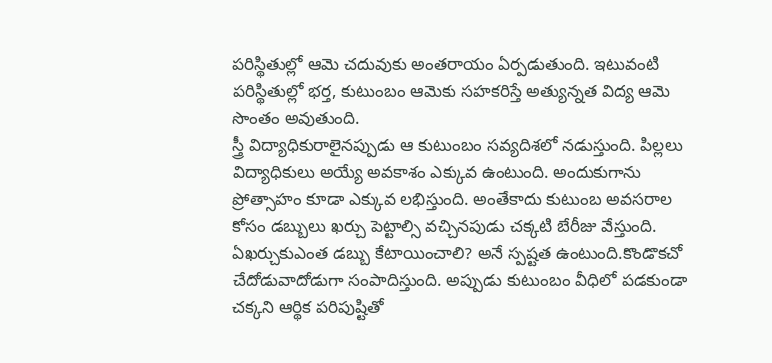పరిస్థితుల్లో ఆమె చదువుకు అంతరాయం ఏర్పడుతుంది. ఇటువంటి పరిస్థితుల్లో భర్త, కుటుంబం ఆమెకు సహకరిస్తే అత్యున్నత విద్య ఆమె సొంతం అవుతుంది.
స్త్రీ విద్యాధికురాలైనప్పుడు ఆ కుటుంబం సవ్యదిశలో నడుస్తుంది. పిల్లలు విద్యాధికులు అయ్యే అవకాశం ఎక్కువ ఉంటుంది. అందుకుగాను ప్రోత్సాహం కూడా ఎక్కువ లభిస్తుంది. అంతేకాదు కుటుంబ అవసరాల కోసం డబ్బులు ఖర్చు పెట్టాల్సి వచ్చినపుడు చక్కటి బేరీజు వేస్తుంది. ఏఖర్చుకుఎంత డబ్బు కేటాయించాలి? అనే స్పష్టత ఉంటుంది.కొండొకచో చేదోడువాదోడుగా సంపాదిస్తుంది. అప్పుడు కుటుంబం వీధిలో పడకుండా చక్కని ఆర్థిక పరిపుష్టితో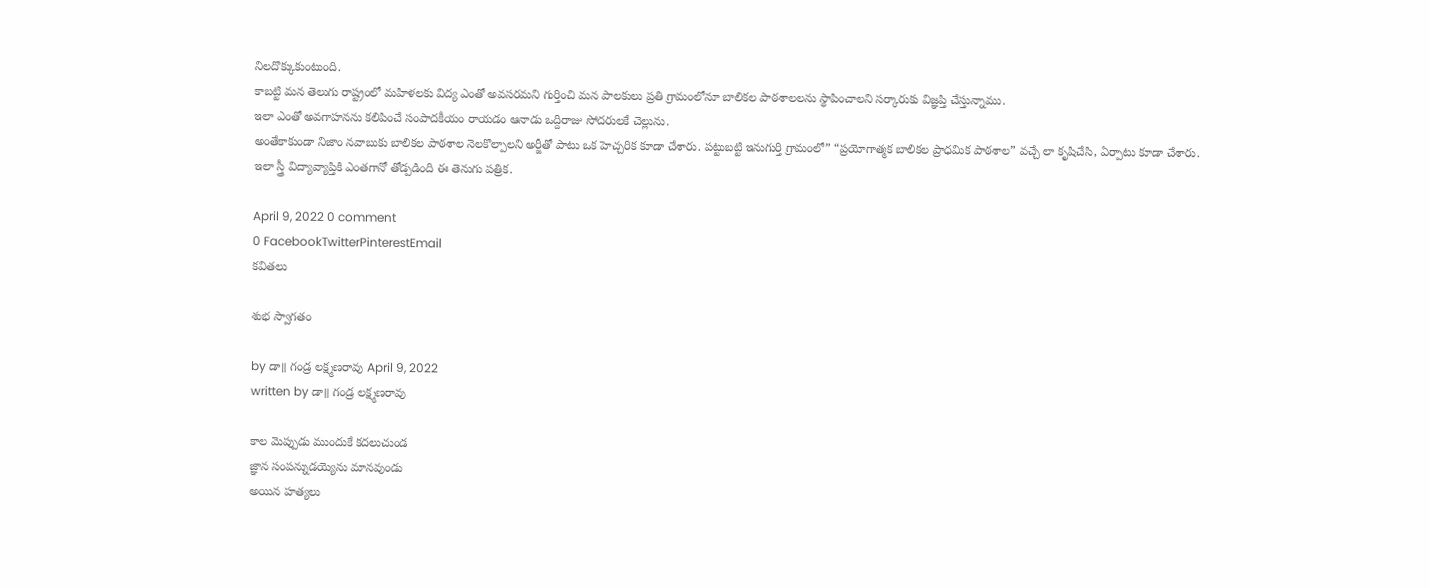నిలదొక్కుకుంటుంది.
కాబట్టి మన తెలుగు రాష్ట్రంలో మహిళలకు విద్య ఎంతో అవసరమని గుర్తించి మన పాలకులు ప్రతి గ్రామంలోనూ బాలికల పాఠశాలలను స్థాపించాలని సర్కారుకు విజ్ఞప్తి చేస్తున్నాము.
ఇలా ఎంతో అవగాహనను కలిపించే సంపాదకీయం రాయడం ఆనాడు ఒద్దిరాజు సోదరులకే చెల్లును.
అంతేకాకుండా నిజాం నవాబుకు బాలికల పాఠశాల నెలకొల్పాలని అర్జీతో పాటు ఒక హెచ్చరిక కూడా చేశారు. పట్టుబట్టి ఇనుగుర్తి గ్రామంలో” “ప్రయోగాత్మక బాలికల ప్రాధమిక పాఠశాల” వచ్చే లా కృషిచేసి, ఏర్పాటు కూడా చేశారు.
ఇలా స్త్రీ విద్యావ్యాప్తికి ఎంతగానో తోడ్పడింది ఈ తెనుగు పత్రిక.

April 9, 2022 0 comment
0 FacebookTwitterPinterestEmail
కవితలు

శుభ స్వాగతం

by డా॥ గండ్ర లక్ష్మణరావు April 9, 2022
written by డా॥ గండ్ర లక్ష్మణరావు

కాల మెప్పుడు ముందుకే కదలుచుండ
జ్ఞాన సంపన్నుడయ్యెను మానవుండు
అయిన హత్యలు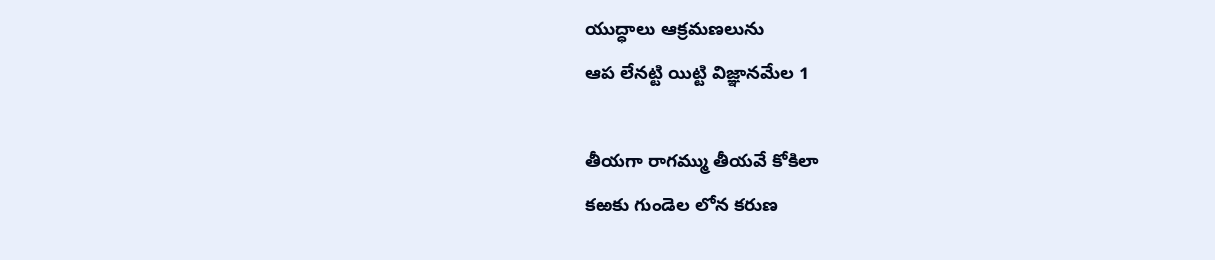యుద్ధాలు ఆక్రమణలును
ఆప లేనట్టి యిట్టి విజ్ఞానమేల 1

తీయగా రాగమ్ము తీయవే కోకిలా
కఱకు గుండెల లోన కరుణ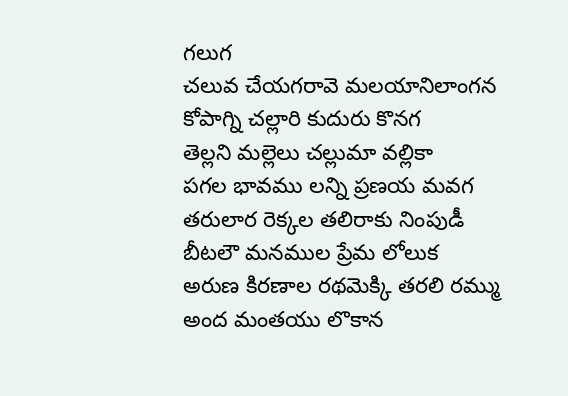గలుగ
చలువ చేయగరావె మలయానిలాంగన
కోపాగ్ని చల్లారి కుదురు కొనగ
తెల్లని మల్లెలు చల్లుమా వల్లికా
పగల భావము లన్ని ప్రణయ మవగ
తరులార రెక్కల తలిరాకు నింపుడీ
బీటలౌ మనముల ప్రేమ లోలుక
అరుణ కిరణాల రథమెక్కి తరలి రమ్ము
అంద మంతయు లొకాన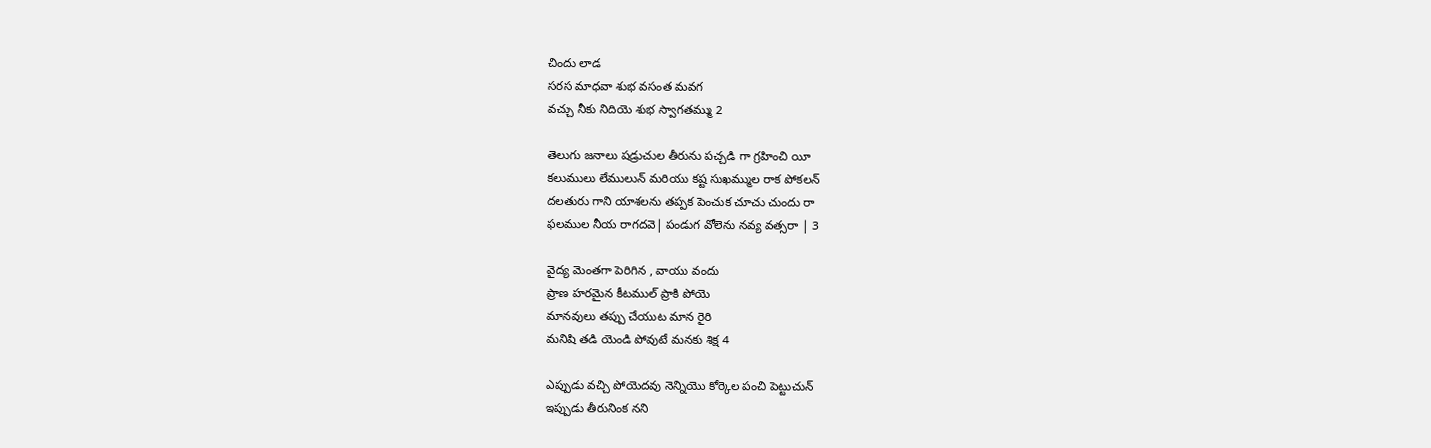చిందు లాడ
సరస మాధవా శుభ వసంత మవగ
వచ్చు నీకు నిదియె శుభ స్వాగతమ్ము 2

తెలుగు జనాలు షడ్రుచుల తీరును పచ్చడి గా గ్రహించి యీ
కలుములు లేములున్ మరియు కష్ట సుఖమ్ముల రాక పోకలన్
దలతురు గాని యాశలను తప్పక పెంచుక చూచు చుందు రా
ఫలముల నీయ రాగదవె| పండుగ వోలెను నవ్య వత్సరా | 3

వైద్య మెంతగా పెరిగిన , వాయు వందు
ప్రాణ హరమైన కీటముల్ ప్రాకి పోయె
మానవులు తప్పు చేయుట మాన రైరి
మనిషి తడి యెండి పోవుటే మనకు శిక్ష 4

ఎప్పుడు వచ్చి పోయెదవు నెన్నియొ కోర్కెల పంచి పెట్టుచున్
ఇప్పుడు తీరునింక నని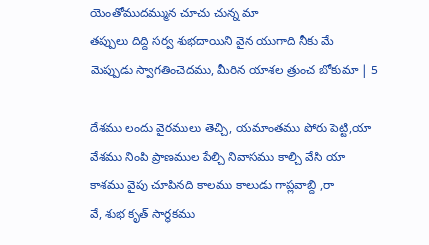యెంతోముదమ్మున చూచు చున్న మా
తప్పులు దిద్ది సర్వ శుభదాయిని వైన యుగాది నీకు మే
మెప్పుడు స్వాగతించెదము, మీరిన యాశల త్రుంచ బోకుమా | 5

దేశము లందు వైరములు తెచ్చి, యమాంతము పోరు పెట్టి,యా
వేశము నింపి ప్రాణముల పేల్చి నివాసము కాల్చి వేసి యా
కాశము వైపు చూపినది కాలము కాలుడు గాప్లవాబ్ది ,రా
వే, శుభ కృత్ సార్థకము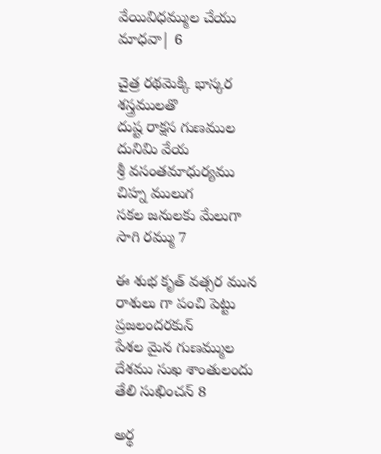వేయివిధమ్ముల చేయు మాధవా| 6

చైత్ర రథమెక్కి భాస్కర శస్త్రములతొ
దుష్ట రాక్షస గుణముల దునిమి వేయ
శ్రీ వసంతమాధుర్యము చిహ్న ములుగ
సకల జనులకు మేలుగా సాగి రమ్ము 7

ఈ శుభ కృత్ వత్సర మున
రాశులు గా పంచి పెట్టు ప్రజలందరకున్
పేశల మైన గుణమ్ముల
దేశము సుఖ శాంతులందు తేలి సుఖించన్ 8

అర్థ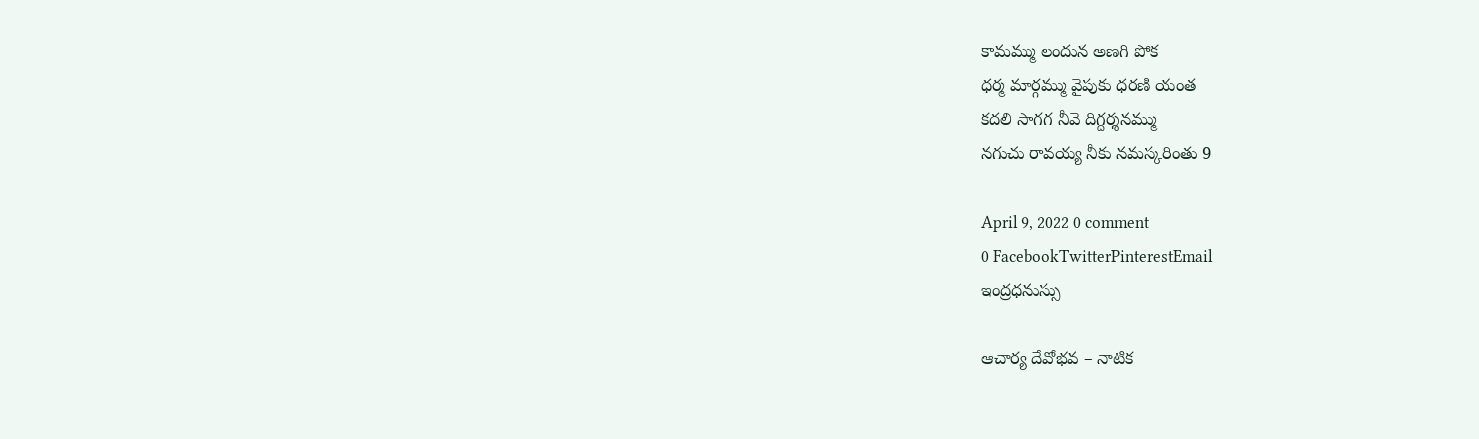కామమ్ము లందున అణగి పోక
ధర్మ మార్గమ్ము వైపుకు ధరణి యంత
కదలి సాగగ నీవె దిగ్దర్శనమ్ము
నగుచు రావయ్య నీకు నమస్కరింతు 9

April 9, 2022 0 comment
0 FacebookTwitterPinterestEmail
ఇంద్రధనుస్సు

ఆచార్య దేవోభవ – నాటిక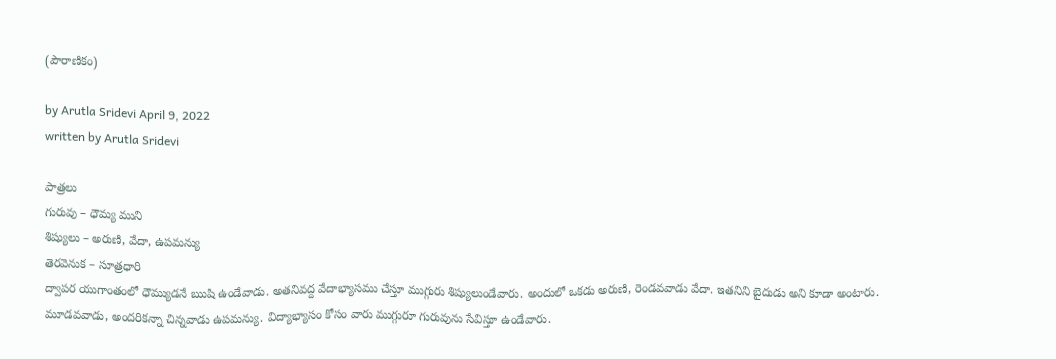(పౌరాణికం)

by Arutla Sridevi April 9, 2022
written by Arutla Sridevi

పాత్రలు
గురువు – ధౌమ్య ముని
శిష్యులు – అరుణి, వేదా, ఉపమన్యు
తెరవెనుక – సూత్రధారి
ద్వాపర యుగాంతంలో ధౌమ్యుడనే ఋషి ఉండేవాడు. అతనివద్ద వేదాభ్యాసము చేస్తూ ముగ్గురు శిష్యులుండేవారు. అందులో ఒకడు అరుణి, రెండవవాడు వేదా. ఇతనిని బైదుడు అని కూడా అంటారు. మూడవవాడు, అందరికన్నా చిన్నవాడు ఉపమన్యు. విద్యాభ్యాసం కోసం వారు ముగ్గురూ గురువును సేవిస్తూ ఉండేవారు.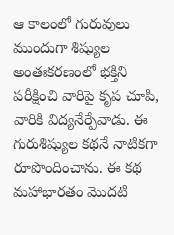ఆ కాలంలో గురువులు ముందుగా శిష్యుల అంతఃకరణంలో భక్తిని పరీక్షించి వారిపై కృప చూపి, వారికి విద్యనేర్పేవాడు. ఈ గురుశిష్యుల కథనే నాటికగా రూపొందించాను. ఈ కథ మహాభారతం మొదటి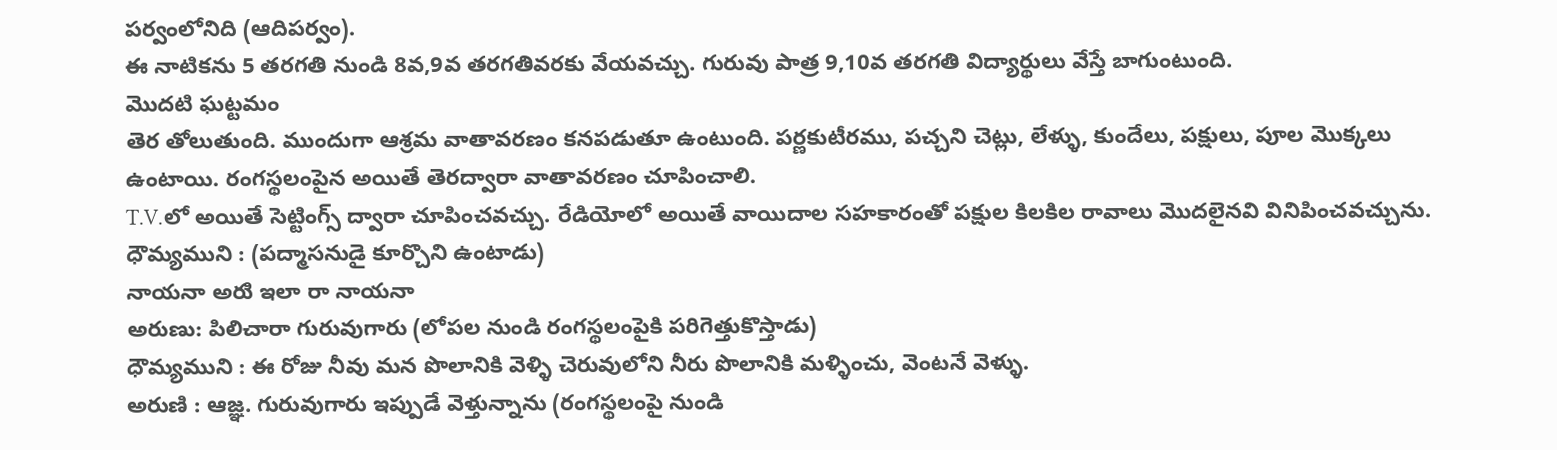పర్వంలోనిది (ఆదిపర్వం).
ఈ నాటికను 5 తరగతి నుండి 8వ,9వ తరగతివరకు వేయవచ్చు. గురువు పాత్ర 9,10వ తరగతి విద్యార్థులు వేస్తే బాగుంటుంది.
మొదటి ఘట్టమం
తెర తోలుతుంది. ముందుగా ఆశ్రమ వాతావరణం కనపడుతూ ఉంటుంది. పర్ణకుటీరము, పచ్చని చెట్లు, లేళ్ళు, కుందేలు, పక్షులు, పూల మొక్కలు ఉంటాయి. రంగస్థలంపైన అయితే తెరద్వారా వాతావరణం చూపించాలి.
T.V.లో అయితే సెట్టింగ్స్ ద్వారా చూపించవచ్చు. రేడియోలో అయితే వాయిదాల సహకారంతో పక్షుల కిలకిల రావాలు మొదలైనవి వినిపించవచ్చును.
ధౌమ్యముని : (పద్మాసనుడై కూర్చొని ఉంటాడు)
నాయనా అరుి ఇలా రా నాయనా
అరుణు: పిలిచారా గురువుగారు (లోపల నుండి రంగస్థలంపైకి పరిగెత్తుకొస్తాడు)
ధౌమ్యముని : ఈ రోజు నీవు మన పొలానికి వెళ్ళి చెరువులోని నీరు పొలానికి మళ్ళించు, వెంటనే వెళ్ళు.
అరుణి : ఆజ్ఞ. గురువుగారు ఇప్పుడే వెళ్తున్నాను (రంగస్థలంపై నుండి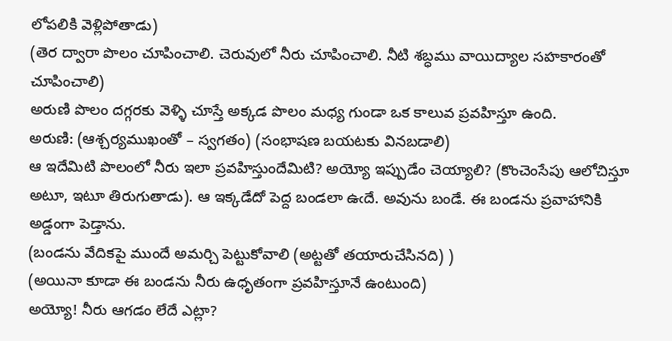లోపలికి వెళ్లిపోతాడు)
(తెర ద్వారా పొలం చూపించాలి. చెరువులో నీరు చూపించాలి. నీటి శబ్ధము వాయిద్యాల సహకారంతో చూపించాలి)
అరుణి పొలం దగ్గరకు వెళ్ళి చూస్తే అక్కడ పొలం మధ్య గుండా ఒక కాలువ ప్రవహిస్తూ ఉంది.
అరుణి: (ఆశ్చర్యముఖంతో – స్వగతం) (సంభాషణ బయటకు వినబడాలి)
ఆ ఇదేమిటి పొలంలో నీరు ఇలా ప్రవహిస్తుందేమిటి? అయ్యో ఇప్పుడేం చెయ్యాలి? (కొంచెంసేపు ఆలోచిస్తూ అటూ, ఇటూ తిరుగుతాడు). ఆ ఇక్కడేదో పెద్ద బండలా ఉఁదే. అవును బండే. ఈ బండను ప్రవాహానికి అడ్డంగా పెడ్తాను.
(బండను వేదికపై ముందే అమర్చి పెట్టుకోవాలి (అట్టతో తయారుచేసినది) )
(అయినా కూడా ఈ బండను నీరు ఉధృతంగా ప్రవహిస్తూనే ఉంటుంది)
అయ్యో! నీరు ఆగడం లేదే ఎట్లా?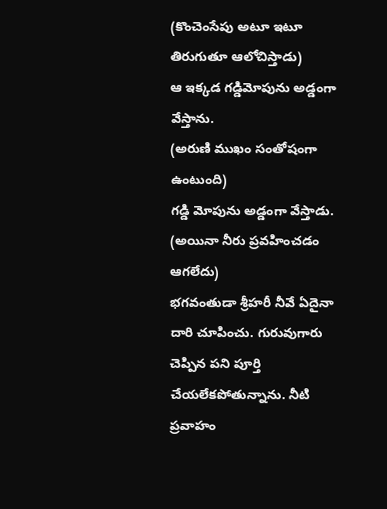(కొంచెంసేపు అటూ ఇటూ తిరుగుతూ ఆలోచిస్తాడు)
ఆ ఇక్కడ గడ్డిమోపును అడ్డంగా వేస్తాను.
(అరుణి ముఖం సంతోషంగా ఉంటుంది)
గడ్డి మోపును అడ్డంగా వేస్తాడు.
(అయినా నీరు ప్రవహించడం ఆగలేదు)
భగవంతుడా శ్రీహరీ నీవే ఏదైనా దారి చూపించు. గురువుగారు చెప్పిన పని పూర్తి చేయలేకపోతున్నాను. నీటి ప్రవాహం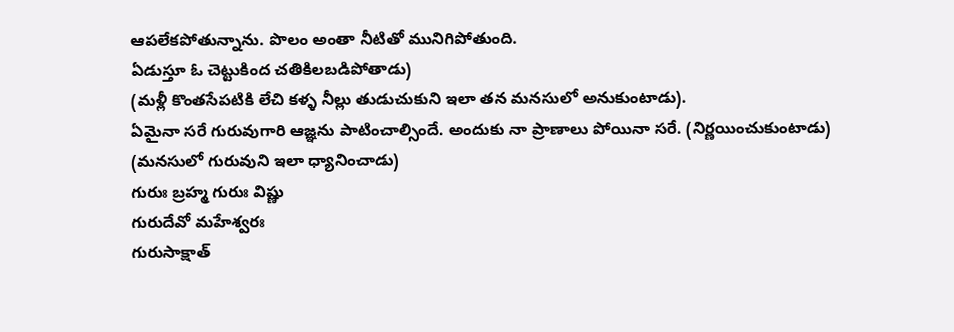ఆపలేకపోతున్నాను. పొలం అంతా నీటితో మునిగిపోతుంది.
ఏడుస్తూ ఓ చెట్టుకింద చతికిలబడిపోతాడు)
(మళ్లీ కొంతసేపటికి లేచి కళ్ళ నీల్లు తుడుచుకుని ఇలా తన మనసులో అనుకుంటాడు).
ఏమైనా సరే గురువుగారి ఆజ్ఞను పాటించాల్సిందే. అందుకు నా ప్రాణాలు పోయినా సరే. (నిర్ణయించుకుంటాడు)
(మనసులో గురువుని ఇలా ధ్యానించాడు)
గురుః బ్రహ్మ గురుః విష్ణు
గురుదేవో మహేశ్వరః
గురుసాక్షాత్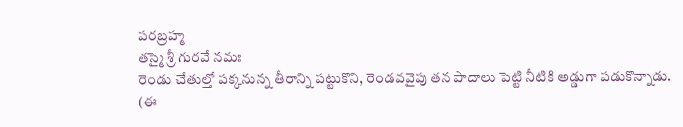పరబ్రహ్మ
తస్మై శ్రీ గురవే నమః
రెండు చేతుల్తో పక్కనున్న తీరాన్ని పట్టుకొని, రెండవవైపు తన పాదాలు పెట్టి నీటికి అడ్డుగా పడుకొన్నాడు.
(ఈ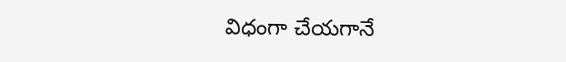విధంగా చేయగానే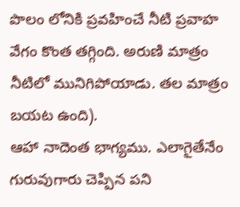పొలం లోనికి ప్రవహించే నీటి ప్రవాహ వేగం కొంత తగ్గింది. అరుణి మాత్రం నీటిలో మునిగిపోయాడు. తల మాత్రం బయట ఉంది).
ఆహా నాదెంత భాగ్యము. ఎలాగైతేనేం గురువుగారు చెప్పిన పని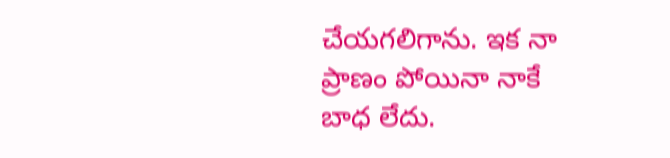చేయగలిగాను. ఇక నా ప్రాణం పోయినా నాకే బాధ లేదు.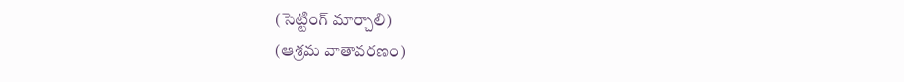(సెట్టింగ్ మార్చాలి)
(ఆశ్రమ వాతావరణం)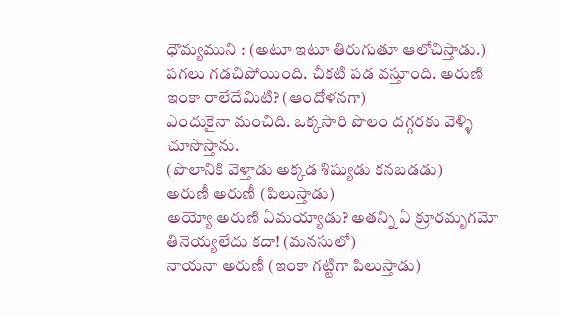ధౌమ్యముని : (అటూ ఇటూ తిరుగుతూ ఆలోచిస్తాడు.)
పగలు గడచిపోయింది. చీకటి పడ వస్తూంది. అరుణి ఇంకా రాలేదేమిటి? (ఆందోళనగా)
ఎందుకైనా మంచిది. ఒక్కసారి పొలం దగ్గరకు వెళ్ళి చూసొస్తాను.
(పొలానికి వెళ్తాడు అక్కడ శిష్యుడు కనబడడు)
అరుణీ అరుణీ (పిలుస్తాడు)
అయ్యో అరుణి ఏమయ్యాడు? అతన్ని ఏ క్రూరమృగమో తినెయ్యలేదు కదా! (మనసులో)
నాయనా అరుణీ (ఇంకా గట్టిగా పిలుస్తాడు)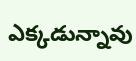ఎక్కడున్నావు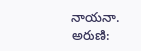నాయనా.
అరుణి: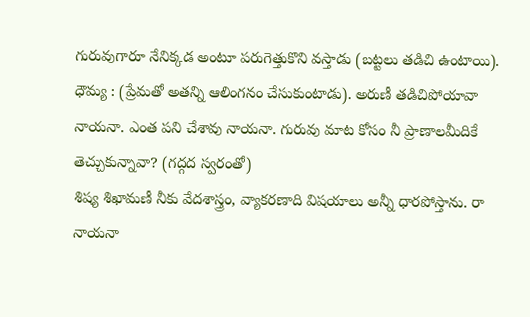గురువుగారూ నేనిక్కడ అంటూ పరుగెత్తుకొని వస్తాడు (బట్టలు తడిచి ఉంటాయి).
ధౌమ్య : (ప్రేమతో అతన్ని ఆలింగనం చేసుకుంటాడు). అరుణీ తడిచిపోయావా నాయనా. ఎంత పని చేశావు నాయనా. గురువు మాట కోసం నీ ప్రాణాలమీదికే తెచ్చుకున్నావా? (గద్గద స్వరంతో)
శిష్య శిఖామణీ నీకు వేదశాస్త్రం, వ్యాకరణాది విషయాలు అన్నీ ధారపోస్తాను. రా నాయనా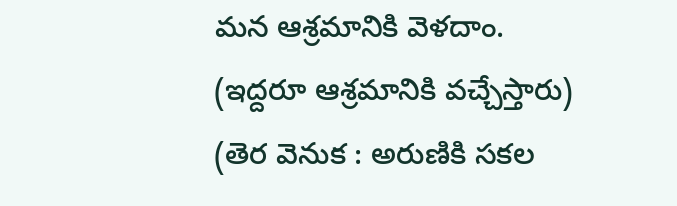మన ఆశ్రమానికి వెళదాం.
(ఇద్దరూ ఆశ్రమానికి వచ్చేస్తారు)
(తెర వెనుక : అరుణికి సకల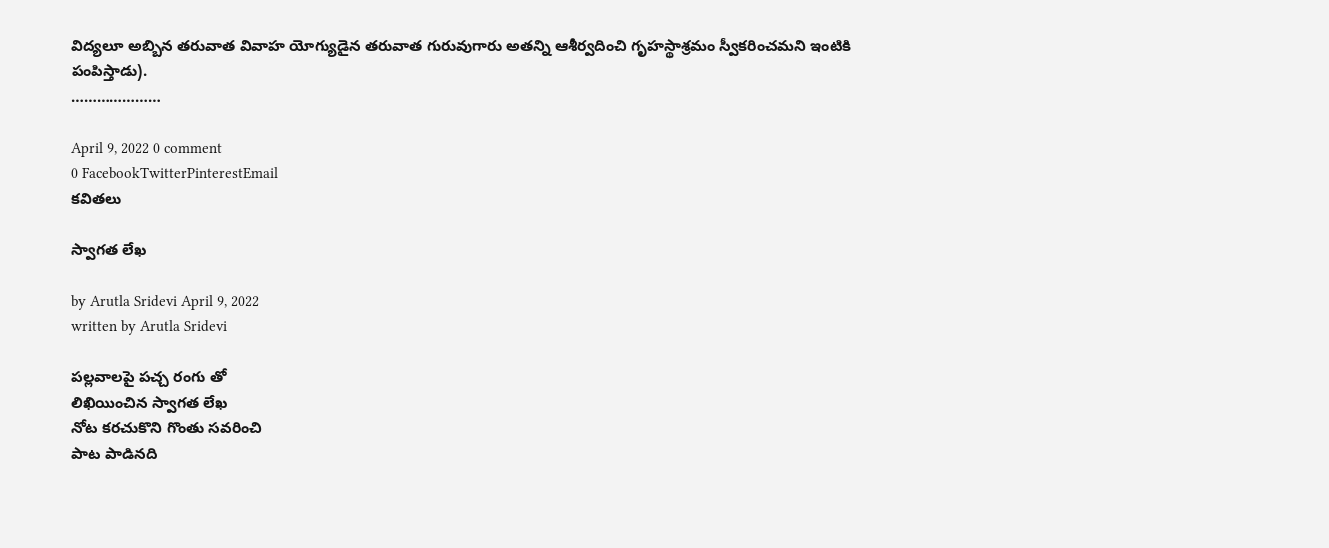విద్యలూ అబ్బిన తరువాత వివాహ యోగ్యుడైన తరువాత గురువుగారు అతన్ని ఆశీర్వదించి గృహస్థాశ్రమం స్వీకరించమని ఇంటికి పంపిస్తాడు).
…………………

April 9, 2022 0 comment
0 FacebookTwitterPinterestEmail
కవితలు

స్వాగత లేఖ

by Arutla Sridevi April 9, 2022
written by Arutla Sridevi

పల్లవాలపై పచ్చ రంగు తో
లిఖియించిన స్వాగత లేఖ
నోట కరచుకొని గొంతు సవరించి
పాట పాడినది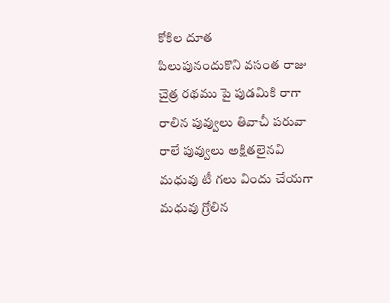కోకిల దూత
పిలుపునందుకొని వసంత రాజు
చైత్ర రథము పై పుడమికి రాగా
రాలిన పువ్వులు తివాచీ పరువా
రాలే పువ్వులు అక్షితలైనవి
మధువు టీ గలు విందు చేయగా
మధువు గ్రోలిన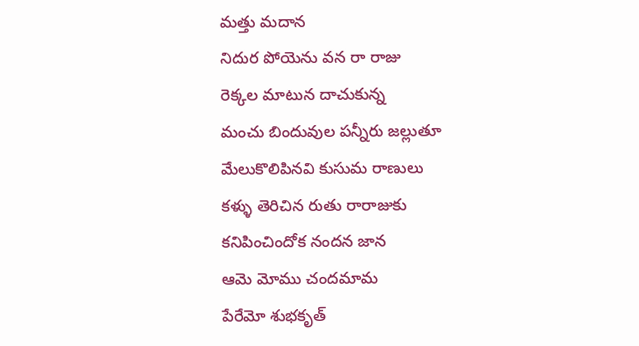మత్తు మదాన
నిదుర పోయెను వన రా రాజు
రెక్కల మాటున దాచుకున్న
మంచు బిందువుల పన్నీరు జల్లుతూ
మేలుకొలిపినవి కుసుమ రాణులు
కళ్ళు తెరిచిన రుతు రారాజుకు
కనిపించిందోక నందన జాన
ఆమె మోము చందమామ
పేరేమో శుభకృత్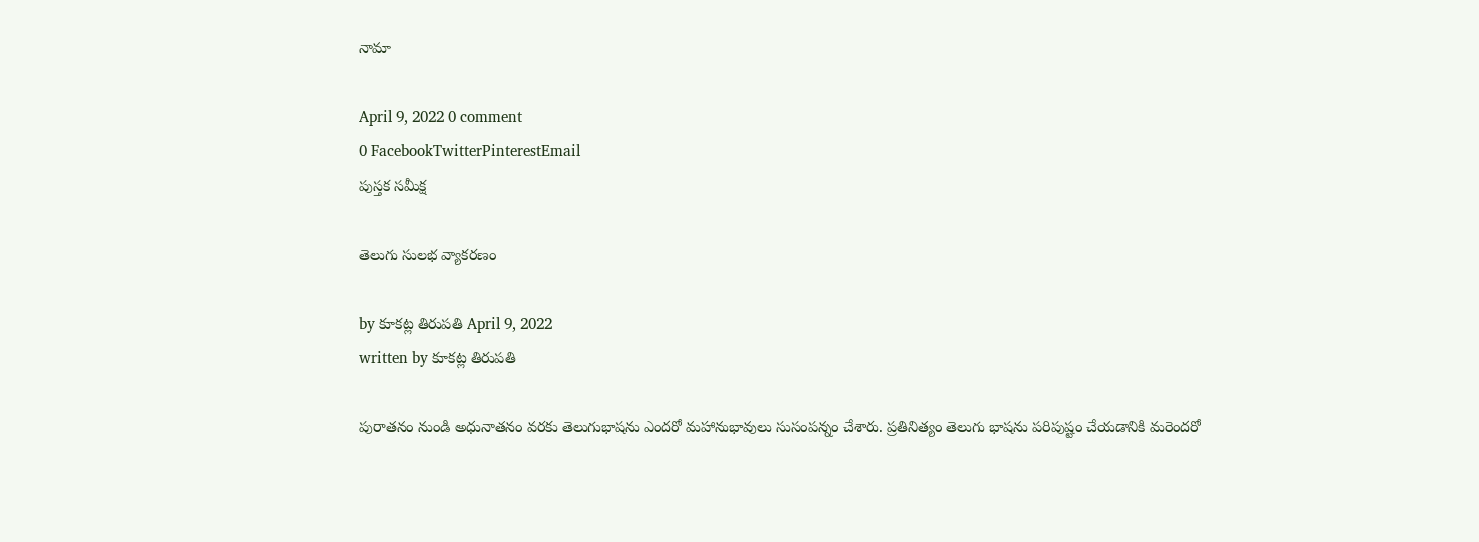నామా

April 9, 2022 0 comment
0 FacebookTwitterPinterestEmail
పుస్త‌క స‌మీక్ష‌

తెలుగు సులభ వ్యాకరణం

by కూకట్ల తిరుపతి April 9, 2022
written by కూకట్ల తిరుపతి

పురాతనం నుండి అధునాతనం వరకు తెలుగుభాషను ఎందరో మహానుభావులు సుసంపన్నం చేశారు. ప్రతినిత్యం తెలుగు భాషను పరిపుష్టం చేయడానికి మరెందరో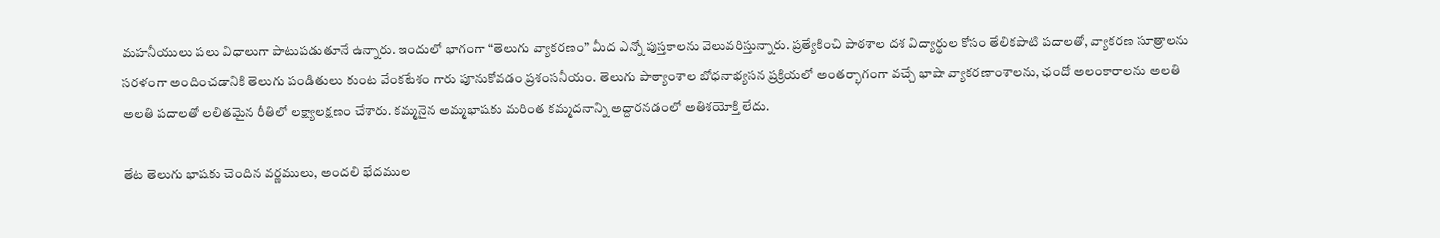మహనీయులు పలు విధాలుగా పాటుపడుతూనే ఉన్నారు. ఇందులో భాగంగా “తెలుగు వ్యాకరణం” మీద ఎన్నో పుస్తకాలను వెలువరిస్తున్నారు. ప్రత్యేకించి పాఠశాల దశ విద్యార్థుల కోసం తేలికపాటి పదాలతో, వ్యాకరణ సూత్రాలను సరళంగా అందించడానికి తెలుగు పండితులు కుంట వేంకటేశం గారు పూనుకోవడం ప్రశంసనీయం. తెలుగు పాఠ్యాంశాల బోధనాభ్యసన ప్రక్రియలో అంతర్భాగంగా వచ్చే భాషా వ్యాకరణాంశాలను, ఛందో అలంకారాలను అలతి అలతి పదాలతో లలితమైన రీతిలో లక్ష్యాలక్షణం చేశారు. కమ్మనైన అమ్మభాషకు మరింత కమ్మదనాన్ని అద్దారనడంలో అతిశయోక్తి లేదు.

తేట తెలుగు భాషకు చెందిన వర్ణములు, అందలి భేదముల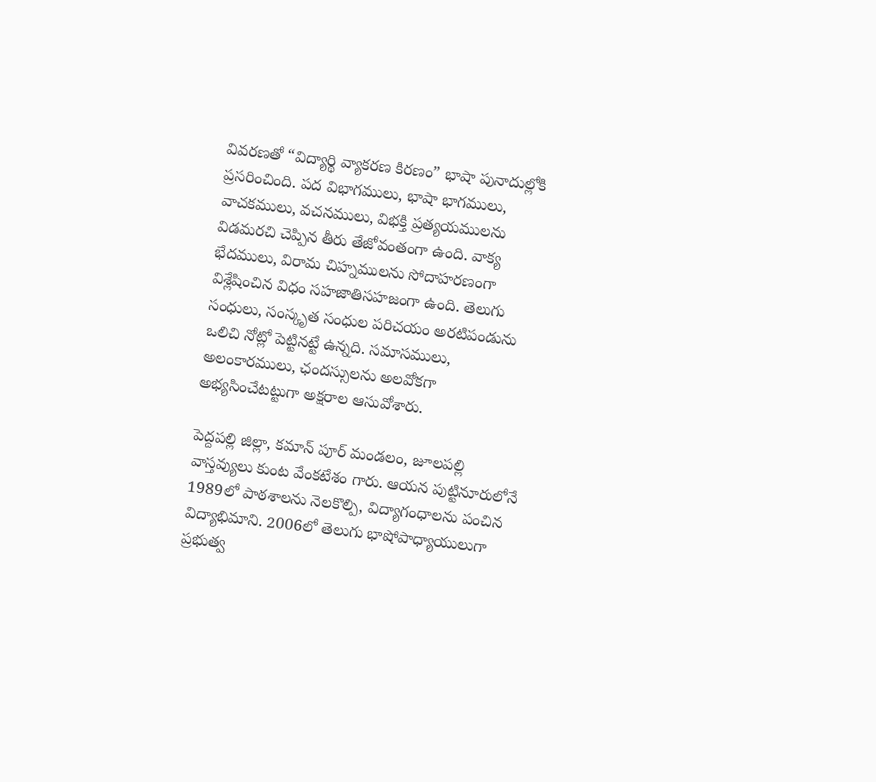వివరణతో “విద్యార్థి వ్యాకరణ కిరణం” భాషా పునాదుల్లోకి ప్రసరించింది. పద విభాగములు, భాషా భాగములు, వాచకములు, వచనములు, విభక్తి ప్రత్యయములను విడమరచి చెప్పిన తీరు తేజోవంతంగా ఉంది. వాక్య భేదములు, విరామ చిహ్నములను సోదాహరణంగా విశ్లేషించిన విధం సహజాతిసహజంగా ఉంది. తెలుగు సంధులు, సంస్కృత సంధుల పరిచయం అరటిపండును ఒలిచి నోట్లో పెట్టినట్టే ఉన్నది. సమాసములు, అలంకారములు, ఛందస్సులను అలవోకగా అభ్యసించేటట్టుగా అక్షరాల ఆసువోశారు.

పెద్దపల్లి జిల్లా, కమాన్ పూర్ మండలం, జూలపల్లి వాస్తవ్యులు కుంట వేంకటేశం గారు. ఆయన పుట్టినూరులోనే 1989లో పాఠశాలను నెలకొల్పి, విద్యాగంధాలను పంచిన విద్యాభిమాని. 2006లో తెలుగు భాషోపాధ్యాయులుగా ప్రభుత్వ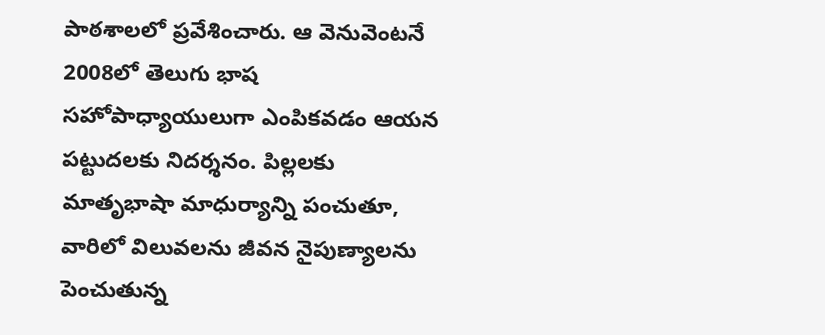పాఠశాలలో ప్రవేశించారు. ఆ వెనువెంటనే 2008లో తెలుగు భాష సహోపాధ్యాయులుగా ఎంపికవడం ఆయన పట్టుదలకు నిదర్శనం. పిల్లలకు మాతృభాషా మాధుర్యాన్ని పంచుతూ, వారిలో విలువలను జీవన నైపుణ్యాలను పెంచుతున్న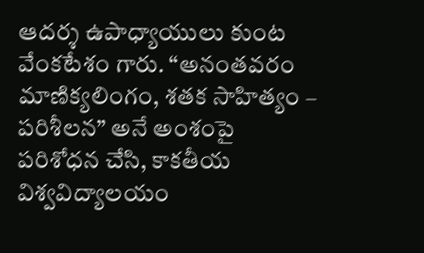ఆదర్శ ఉపాధ్యాయులు కుంట వేంకటేశం గారు. “అనంతవరం మాణిక్యలింగం, శతక సాహిత్యం – పరిశీలన” అనే అంశంపై పరిశోధన చేసి, కాకతీయ విశ్వవిద్యాలయం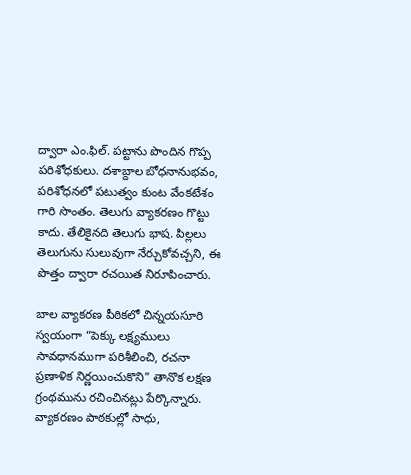ద్వారా ఎం.ఫిల్. పట్టాను పొందిన గొప్ప పరిశోధకులు. దశాబ్దాల బోధనానుభవం, పరిశోధనలో పటుత్వం కుంట వేంకటేశం గారి సొంతం. తెలుగు వ్యాకరణం గొట్టు కాదు. తేలికైనది తెలుగు భాష. పిల్లలు తెలుగును సులువుగా నేర్చుకోవచ్చని, ఈ పొత్తం ద్వారా రచయిత నిరూపించారు.

బాల వ్యాకరణ పీఠికలో చిన్నయసూరి స్వయంగా “పెక్కు లక్ష్యములు సావధానముగా పరిశీలించి, రచనా ప్రణాళిక నిర్ణయించుకొని” తానొక లక్షణ గ్రంథమును రచించినట్లు పేర్కొన్నారు. వ్యాకరణం పాఠకుల్లో సాధు,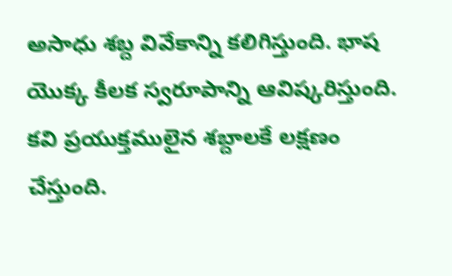అసాధు శబ్ద వివేకాన్ని కలిగిస్తుంది. భాష యొక్క కీలక స్వరూపాన్ని ఆవిష్కరిస్తుంది. కవి ప్రయుక్తములైన శబ్దాలకే లక్షణం చేస్తుంది.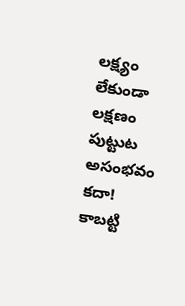లక్ష్యం లేకుండా లక్షణం పుట్టుట అసంభవం కదా! కాబట్టి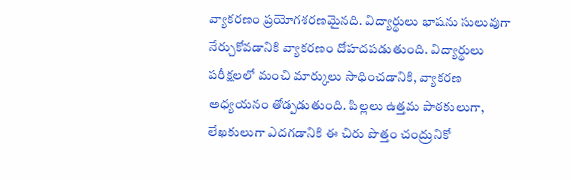వ్యాకరణం ప్రయోగశరణమైనది. విద్యార్థులు భాషను సులువుగా నేర్చుకోవడానికి వ్యాకరణం దోహదపడుతుంది. విద్యార్థులు పరీక్షలలో మంచి మార్కులు సాధించడానికి, వ్యాకరణ అధ్యయనం తోడ్పడుతుంది. పిల్లలు ఉత్తమ పాఠకులుగా, లేఖకులుగా ఎదగడానికి ఈ చిరు పొత్తం చంద్రునికో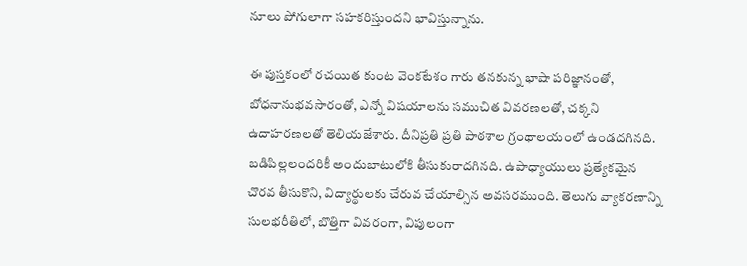నూలు పోగులాగా సహకరిస్తుందని భావిస్తున్నాను.

ఈ పుస్తకంలో రచయిత కుంట వెంకటేశం గారు తనకున్న భాషా పరిజ్ఞానంతో, బోధనానుభవసారంతో, ఎన్నో విషయాలను సముచిత వివరణలతో, చక్కని ఉదాహరణలతో తెలియజేశారు. దీనిప్రతి ప్రతి పాఠశాల గ్రంథాలయంలో ఉండదగినది. బడిపిల్లలందరికీ అందుబాటులోకి తీసుకురాదగినది. ఉపాధ్యాయులు ప్రత్యేకమైన చొరవ తీసుకొని, విద్యార్థులకు చేరువ చేయాల్సిన అవసరముంది. తెలుగు వ్యాకరణాన్ని సులభరీతిలో, బొత్తిగా వివరంగా, విపులంగా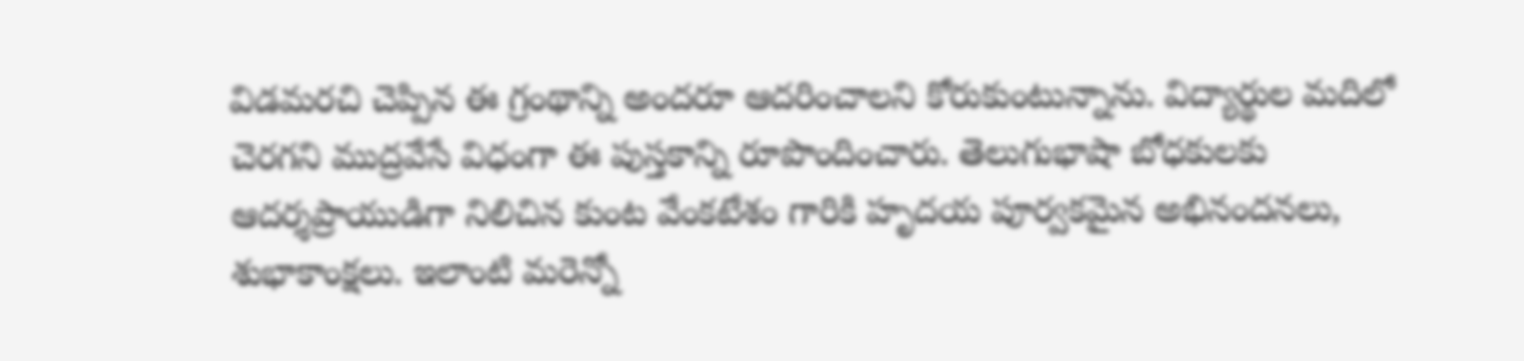విడమరచి చెప్పిన ఈ గ్రంథాన్ని అందరూ ఆదరించాలని కోరుకుంటున్నాను. విద్యార్థుల మదిలో చెరగని ముద్రవేసే విధంగా ఈ పుస్తకాన్ని రూపొందించారు. తెలుగుభాషా బోధకులకు ఆదర్శప్రాయుడిగా నిలిచిన కుంట వేంకటేశం గారికి హృదయ పూర్వకమైన అభినందనలు, శుభాకాంక్షలు. ఇలాంటి మరెన్నో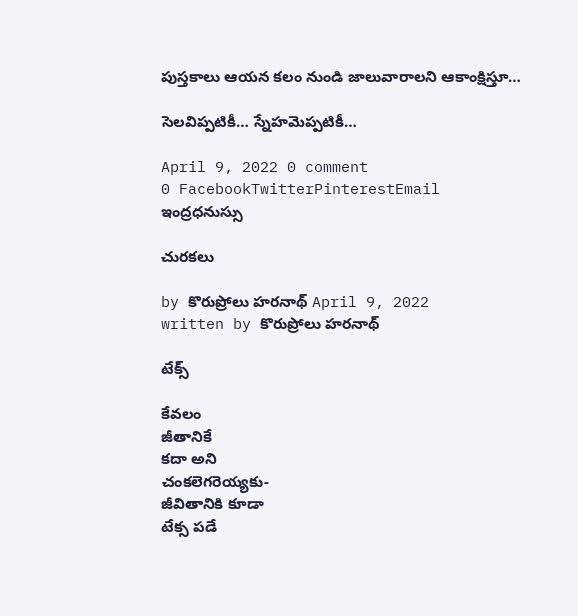పుస్తకాలు ఆయన కలం నుండి జాలువారాలని ఆకాంక్షిస్తూ…

సెలవిప్పటికీ… స్నేహమెప్పటికీ…

April 9, 2022 0 comment
0 FacebookTwitterPinterestEmail
ఇంద్రధనుస్సు

చురకలు

by కొరుప్రోలు హరనాథ్ April 9, 2022
written by కొరుప్రోలు హరనాథ్

టేక్స్

కేవలం
జీతానికే
కదా అని
చంకలెగరెయ్యకు-
జీవితానికి కూడా
టేక్స పడే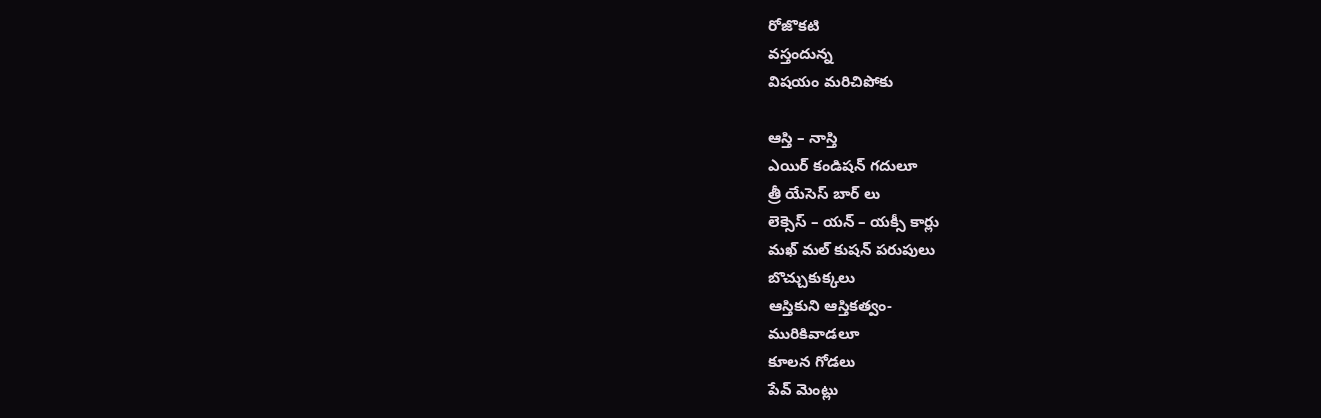రోజొకటి
వస్తందున్న
విషయం మరిచిపోకు

ఆస్తి – నాస్తి
ఎయిర్ కండిషన్ గదులూ
త్రీ యేసెస్ బార్ లు
లెక్సెస్ – యన్ – యక్సీ కార్లు
మఖ్ మల్ కుషన్ పరుపులు
బొచ్చుకుక్కలు
ఆస్తికుని ఆస్తికత్వం-
మురికివాడలూ
కూలన గోడలు
పేవ్ మెంట్లు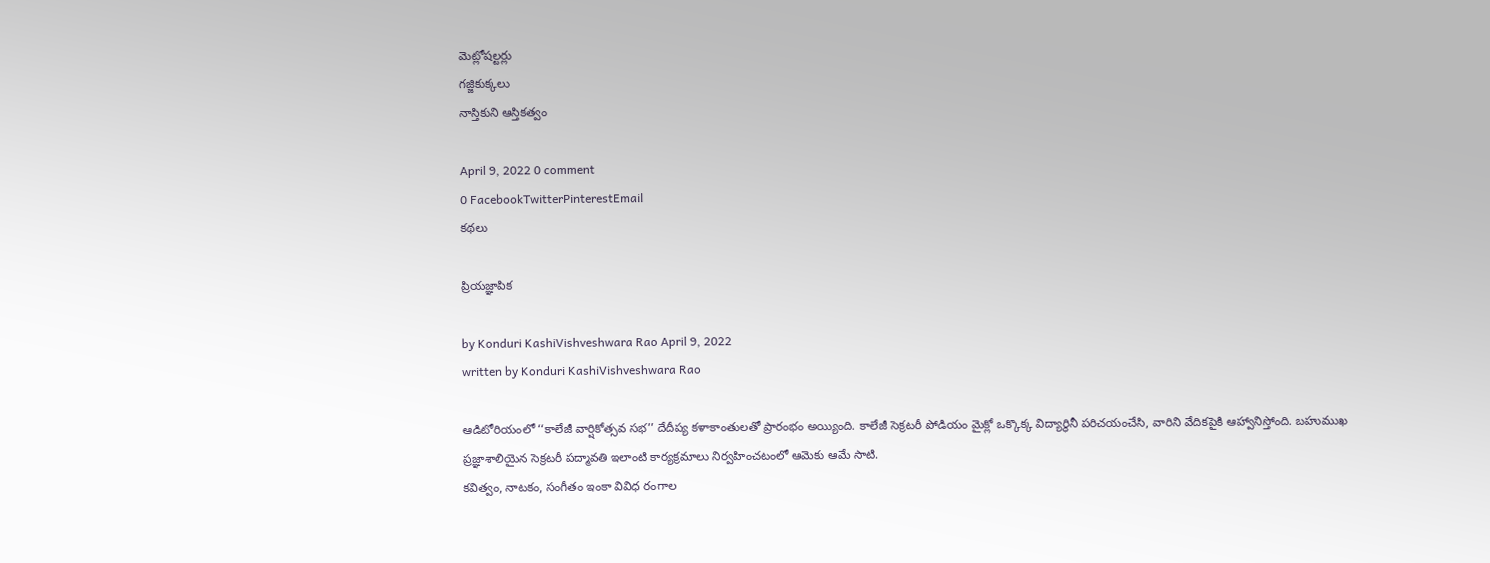మెట్లోషల్టర్లు
గజ్జికుక్కలు
నాస్తికుని ఆస్తికత్వం

April 9, 2022 0 comment
0 FacebookTwitterPinterestEmail
కథలు

ప్రియజ్ఞాపిక

by Konduri KashiVishveshwara Rao April 9, 2022
written by Konduri KashiVishveshwara Rao

ఆడిటోరియంలో ‘‘కాలేజీ వార్షికోత్సవ సభ’’ దేదీప్య కళాకాంతులతో ప్రారంభం అయ్యింది. కాలేజీ సెక్రటరీ పోడియం మైక్లో ఒక్కొక్క విద్యార్థినీ పరిచయంచేసి, వారిని వేదికపైకి ఆహ్వానిస్తోంది. బహుముఖ ప్రజ్ఞాశాలియైన సెక్రటరీ పద్మావతి ఇలాంటి కార్యక్రమాలు నిర్వహించటంలో ఆమెకు ఆమే సాటి.
కవిత్వం, నాటకం, సంగీతం ఇంకా వివిధ రంగాల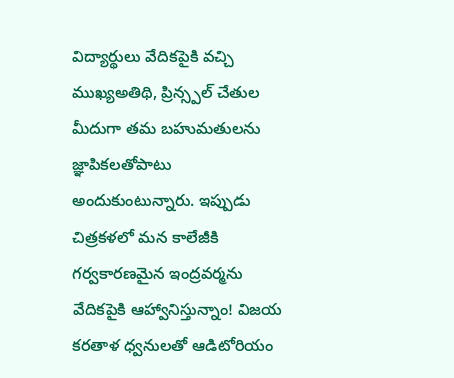విద్యార్థులు వేదికపైకి వచ్చి ముఖ్యఅతిథి, ప్రిన్స్పల్ చేతుల మీదుగా తమ బహుమతులను జ్ఞాపికలతోపాటు అందుకుంటున్నారు. ఇప్పుడు చిత్రకళలో మన కాలేజీకి గర్వకారణమైన ఇంద్రవర్మను వేదికపైకి ఆహ్వానిస్తున్నాం! విజయ కరతాళ ధ్వనులతో ఆడిటోరియం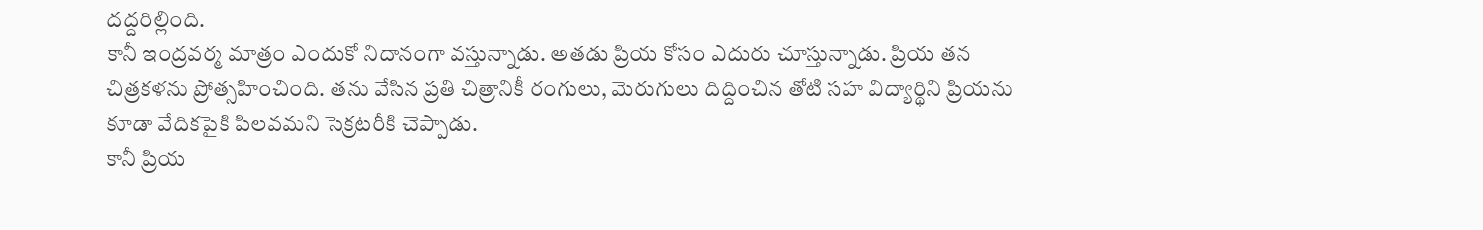దద్దరిల్లింది.
కానీ ఇంద్రవర్మ మాత్రం ఎందుకో నిదానంగా వస్తున్నాడు. అతడు ప్రియ కోసం ఎదురు చూస్తున్నాడు. ప్రియ తన చిత్రకళను ప్రోత్సహించింది. తను వేసిన ప్రతి చిత్రానికీ రంగులు, మెరుగులు దిద్దించిన తోటి సహ విద్యార్థిని ప్రియను కూడా వేదికపైకి పిలవమని సెక్రటరీకి చెప్పాడు.
కానీ ప్రియ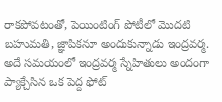రాకపోవటంతో, పెయింటింగ్ పోటీలో మొదటి బహుమతి, జ్ఞాపికనూ అందుకున్నాడు ఇంద్రవర్మ.
అదే సమయంలో ఇంద్రవర్మ స్నేహితులు అందంగా ప్యాక్చేసిన ఒక పెద్ద ఫోట్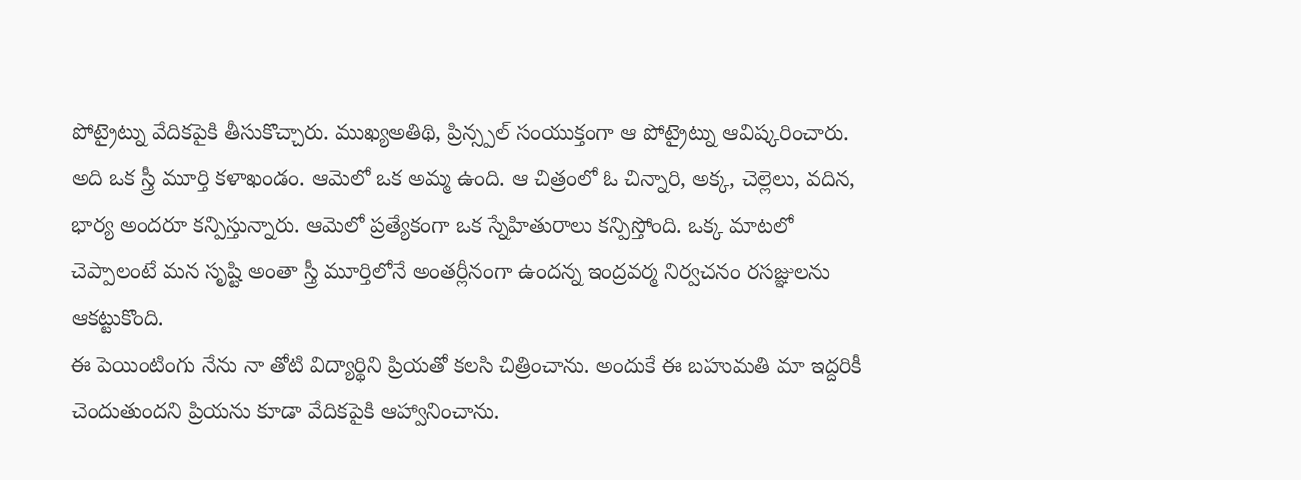పోట్రైట్ను వేదికపైకి తీసుకొచ్చారు. ముఖ్యఅతిథి, ప్రిన్స్పల్ సంయుక్తంగా ఆ పోట్రైట్ను ఆవిష్కరించారు.
అది ఒక స్త్రీ మూర్తి కళాఖండం. ఆమెలో ఒక అమ్మ ఉంది. ఆ చిత్రంలో ఓ చిన్నారి, అక్క, చెల్లెలు, వదిన, భార్య అందరూ కన్పిస్తున్నారు. ఆమెలో ప్రత్యేకంగా ఒక స్నేహితురాలు కన్పిస్తోంది. ఒక్క మాటలో చెప్పాలంటే మన సృష్టి అంతా స్త్రీ మూర్తిలోనే అంతర్లీనంగా ఉందన్న ఇంద్రవర్మ నిర్వచనం రసజ్ఞులను ఆకట్టుకొంది.
ఈ పెయింటింగు నేను నా తోటి విద్యార్థిని ప్రియతో కలసి చిత్రించాను. అందుకే ఈ బహుమతి మా ఇద్దరికీ చెందుతుందని ప్రియను కూడా వేదికపైకి ఆహ్వానించాను.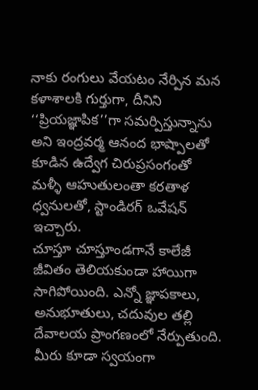నాకు రంగులు వేయటం నేర్పిన మన కళాశాలకి గుర్తుగా, దీనిని ‘‘ప్రియజ్ఞాపిక’’గా సమర్పిస్తున్నాను అని ఇంద్రవర్మ ఆనంద భాష్పాలతో కూడిన ఉద్వేగ చిరుప్రసంగంతో మళ్ళీ ఆహుతులంతా కరతాళ ధ్వనులతో, స్టాండిరగ్ ఒవేషన్ ఇచ్చారు.
చూస్తూ చూస్తూండగానే కాలేజీ జీవితం తెలియకుండా హాయిగా సాగిపోయింది. ఎన్నో జ్ఞాపకాలు, అనుభూతులు, చదువుల తల్లి దేవాలయ ప్రాంగణంలో నేర్పుతుంది.
మీరు కూడా స్వయంగా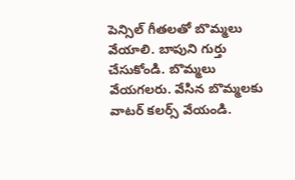పెన్సిల్ గీతలతో బొమ్మలు వేయాలి. బాపుని గుర్తు చేసుకోండి. బొమ్మలు వేయగలరు. వేసిన బొమ్మలకు వాటర్ కలర్స్ వేయండి.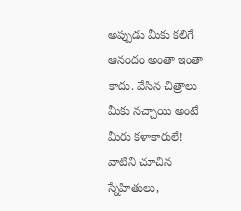అప్పుడు మీకు కలిగే ఆనందం అంతా ఇంతా కాదు. వేసిన చిత్రాలు మీకు నచ్చాయి అంటే మీరు కళాకారులే! వాటిని చూచిన స్నేహితులు,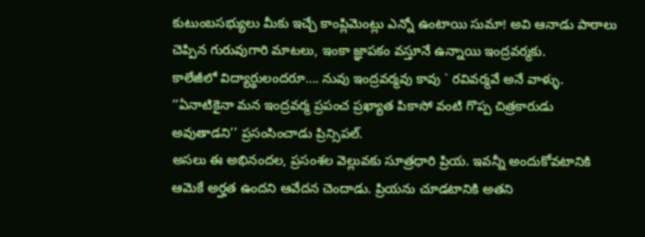కుటుంబసభ్యులు మీకు ఇచ్చే కాంప్లిమెంట్లు ఎన్నో ఉంటాయి సుమా! అవి ఆనాడు పాఠాలు చెప్పిన గురువుగారి మాటలు, ఇంకా జ్ఞాపకం వస్తూనే ఉన్నాయి ఇంద్రవర్మకు.
కాలేజీలో విద్యార్థులందరూ…. నువు ఇంద్రవర్మవు కావు ` రవివర్మవే అనే వాళ్ళు. ‘‘ఏనాటికైనా మన ఇంద్రవర్మ ప్రపంచ ప్రఖ్యాత పికాసో వంటి గొప్ప చిత్రకారుడు అవుతాడని’’ ప్రసంసించాడు ప్రిన్సిపల్.
అసలు ఈ అభినందల, ప్రసంశల వెల్లువకు సూత్రధారి ప్రియ. ఇవన్నీ అందుకోవటానికి ఆమెకే అర్హత ఉందని ఆవేదన చెందాడు. ప్రియను చూడటానికి అతని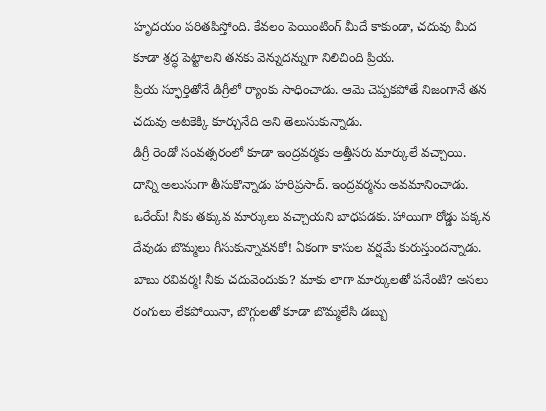హృదయం పరితపిస్తోంది. కేవలం పెయింటింగ్ మీదే కాకుండా, చదువు మీద కూడా శ్రద్ధ పెట్టాలని తనకు వెన్నుదన్నుగా నిలిచింది ప్రియ.
ప్రియ స్ఫూర్తితోనే డిగ్రీలో ర్యాంకు సాధించాడు. ఆమె చెప్పకపోతే నిజంగానే తన చదువు అటకెక్కి కూర్చునేది అని తెలుసుకున్నాడు.
డిగ్రీ రెండో సంవత్సరంలో కూడా ఇంద్రవర్మకు అత్తీసరు మార్కులే వచ్చాయి. దాన్ని అలుసుగా తీసుకొన్నాడు హరిప్రసాద్. ఇంద్రవర్మను అవమానించాడు. ఒరేయ్! నీకు తక్కువ మార్కులు వచ్చాయని బాధపడకు. హాయిగా రోడ్డు పక్కన దేవుడు బొమ్మలు గీసుకున్నావనకో! ఏకంగా కాసుల వర్షమే కురుస్తుందన్నాడు. బాబు రవివర్మ! నీకు చదువెందుకు? మాకు లాగా మార్కులతో పనేంటి? అసలు రంగులు లేకపోయినా, బొగ్గులతో కూడా బొమ్మలేసి డబ్బు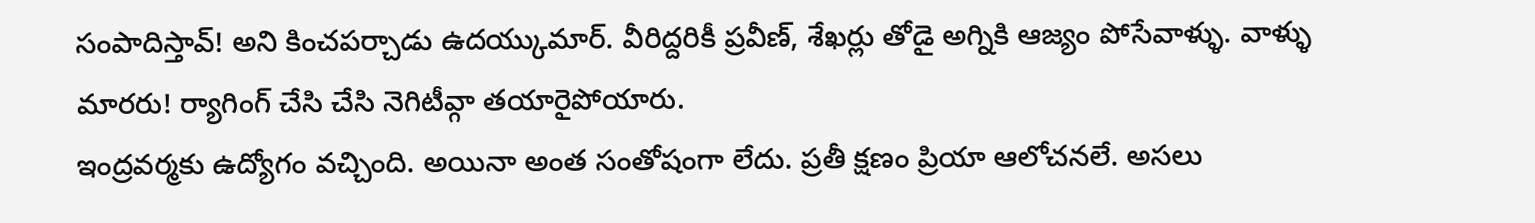సంపాదిస్తావ్! అని కించపర్చాడు ఉదయ్కుమార్. వీరిద్దరికీ ప్రవీణ్, శేఖర్లు తోడై అగ్నికి ఆజ్యం పోసేవాళ్ళు. వాళ్ళు మారరు! ర్యాగింగ్ చేసి చేసి నెగిటీవ్గా తయారైపోయారు.
ఇంద్రవర్మకు ఉద్యోగం వచ్చింది. అయినా అంత సంతోషంగా లేదు. ప్రతీ క్షణం ప్రియా ఆలోచనలే. అసలు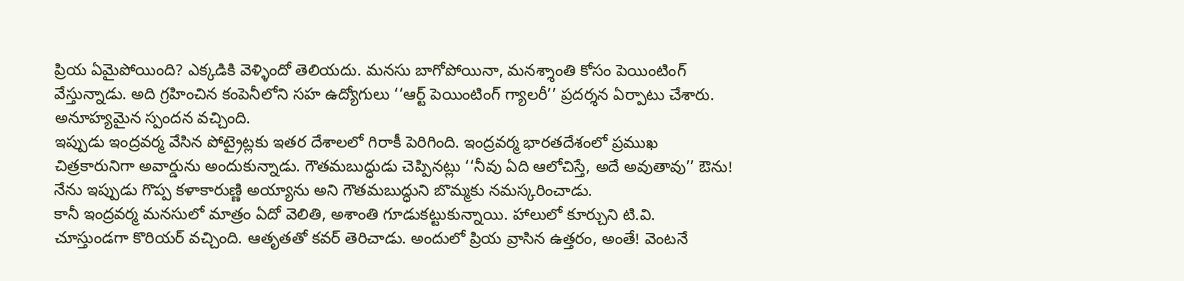ప్రియ ఏమైపోయింది? ఎక్కడికి వెళ్ళిందో తెలియదు. మనసు బాగోపోయినా, మనశ్శాంతి కోసం పెయింటింగ్ వేస్తున్నాడు. అది గ్రహించిన కంపెనీలోని సహ ఉద్యోగులు ‘‘ఆర్ట్ పెయింటింగ్ గ్యాలరీ’’ ప్రదర్శన ఏర్పాటు చేశారు. అనూహ్యమైన స్పందన వచ్చింది.
ఇప్పుడు ఇంద్రవర్మ వేసిన పోట్రైట్లకు ఇతర దేశాలలో గిరాకీ పెరిగింది. ఇంద్రవర్మ భారతదేశంలో ప్రముఖ చిత్రకారునిగా అవార్డును అందుకున్నాడు. గౌతమబుద్ధుడు చెప్పినట్లు ‘‘నీవు ఏది ఆలోచిస్తే, అదే అవుతావు’’ ఔను! నేను ఇప్పుడు గొప్ప కళాకారుణ్ణి అయ్యాను అని గౌతమబుద్ధుని బొమ్మకు నమస్కరించాడు.
కానీ ఇంద్రవర్మ మనసులో మాత్రం ఏదో వెలితి, అశాంతి గూడుకట్టుకున్నాయి. హాలులో కూర్చుని టి.వి. చూస్తుండగా కొరియర్ వచ్చింది. ఆతృతతో కవర్ తెరిచాడు. అందులో ప్రియ వ్రాసిన ఉత్తరం, అంతే! వెంటనే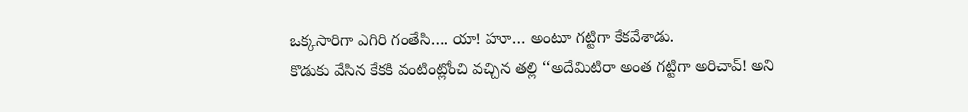ఒక్కసారిగా ఎగిరి గంతేసి…. యా! హూ… అంటూ గట్టిగా కేకవేశాడు.
కొడుకు వేసిన కేకకి వంటింట్లోంచి వచ్చిన తల్లి ‘‘అదేమిటిరా అంత గట్టిగా అరిచావ్! అని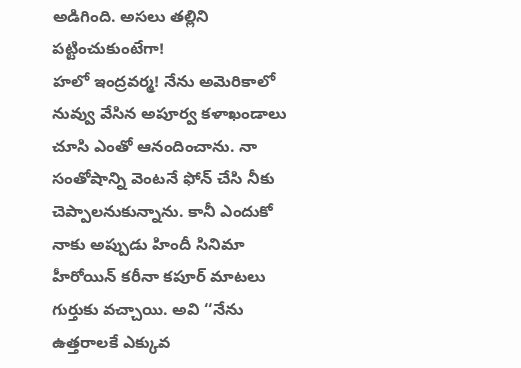అడిగింది. అసలు తల్లిని పట్టించుకుంటేగా!
హలో ఇంద్రవర్మ! నేను అమెరికాలో నువ్వు వేసిన అపూర్వ కళాఖండాలు చూసి ఎంతో ఆనందించాను. నా సంతోషాన్ని వెంటనే ఫోన్ చేసి నీకు చెప్పాలనుకున్నాను. కానీ ఎందుకో నాకు అప్పుడు హిందీ సినిమా హీరోయిన్ కరీనా కపూర్ మాటలు గుర్తుకు వచ్చాయి. అవి ‘‘నేను ఉత్తరాలకే ఎక్కువ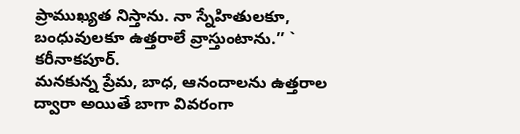ప్రాముఖ్యత నిస్తాను. నా స్నేహితులకూ, బంధువులకూ ఉత్తరాలే వ్రాస్తుంటాను.’’ ` కరీనాకపూర్.
మనకున్న ప్రేమ, బాధ, ఆనందాలను ఉత్తరాల ద్వారా అయితే బాగా వివరంగా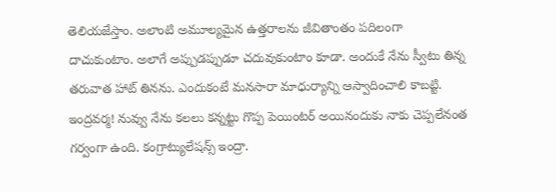తెలియజేస్తాం. అలాంటి అమూల్యమైన ఉత్తరాలను జీవితాంతం పదిలంగా దాచుకుంటాం. అలాగే అప్పుడప్పుడూ చదువుకుంటాం కూడా. అందుకే నేను స్వీటు తిన్న తరువాత హాట్ తినను. ఎందుకంటే మనసారా మాధుర్యాన్ని ఆస్వాదించాలి కాబట్టి.
ఇంద్రవర్మ! నువ్వు నేను కలలు కన్నట్టు గొప్ప పెయింటర్ అయినందుకు నాకు చెప్పలేనంత గర్వంగా ఉంది. కంగ్రాట్యులేషన్స్ ఇంద్రా.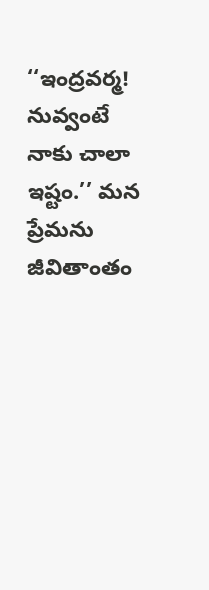‘‘ఇంద్రవర్మ! నువ్వంటే నాకు చాలా ఇష్టం.’’ మన ప్రేమను జీవితాంతం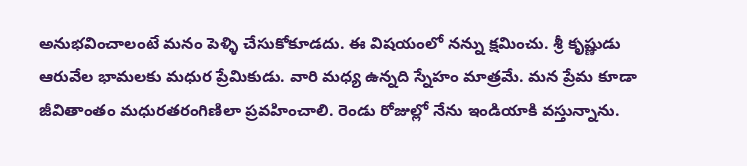అనుభవించాలంటే మనం పెళ్ళి చేసుకోకూడదు. ఈ విషయంలో నన్ను క్షమించు. శ్రీ కృష్ణుడు ఆరువేల భామలకు మధుర ప్రేమికుడు. వారి మధ్య ఉన్నది స్నేహం మాత్రమే. మన ప్రేమ కూడా జీవితాంతం మధురతరంగిణిలా ప్రవహించాలి. రెండు రోజుల్లో నేను ఇండియాకి వస్తున్నాను.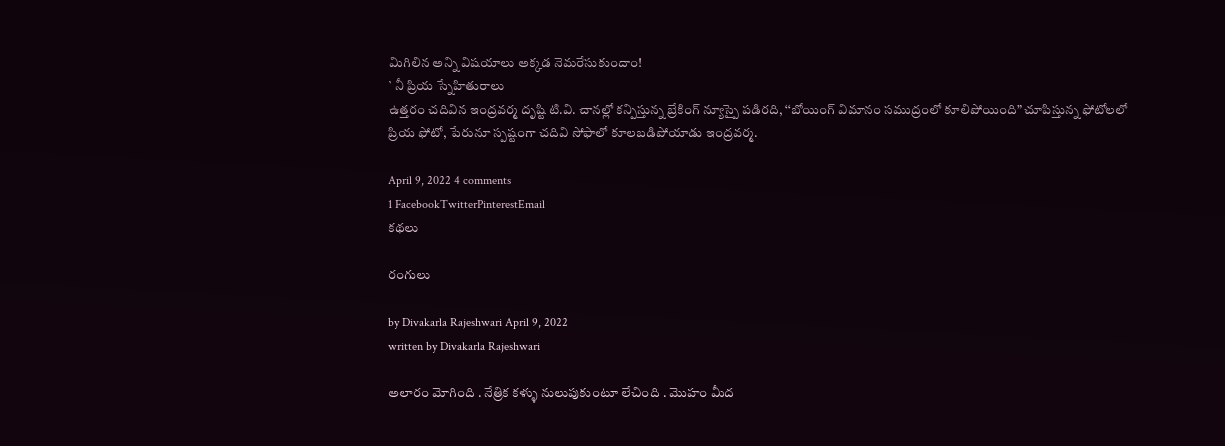మిగిలిన అన్ని విషయాలు అక్కడ నెమరేసుకుందాం!
` నీ ప్రియ స్నేహితురాలు
ఉత్తరం చదివిన ఇంద్రవర్మ దృష్టి టి.వి. చానల్లో కన్పిస్తున్న బ్రేకింగ్ న్యూస్పై పడిరది, ‘‘బోయింగ్ విమానం సముద్రంలో కూలిపోయింది” చూపిస్తున్న ఫోటోలలో ప్రియ ఫోటో, పేరునూ స్పష్టంగా చదివి సోఫాలో కూలబడిపోయాడు ఇంద్రవర్మ.

April 9, 2022 4 comments
1 FacebookTwitterPinterestEmail
కథలు

రంగులు

by Divakarla Rajeshwari April 9, 2022
written by Divakarla Rajeshwari

అలారం మోగింది . నేత్రిక కళ్ళు నులుపుకుంటూ లేచింది . మొహం మీద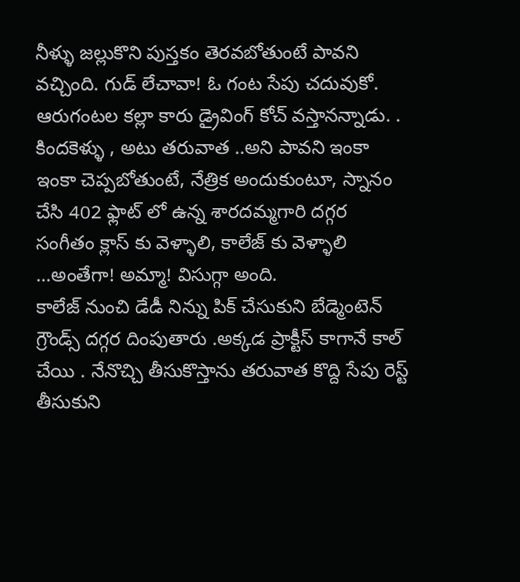నీళ్ళు జల్లుకొని పుస్తకం తెరవబోతుంటే పావని వచ్చింది. గుడ్ లేచావా! ఓ గంట సేపు చదువుకో. ఆరుగంటల కల్లా కారు డ్రైవింగ్ కోచ్ వస్తానన్నాడు. . కిందకెళ్ళు , అటు తరువాత ..అని పావని ఇంకా ఇంకా చెప్పబోతుంటే, నేత్రిక అందుకుంటూ, స్నానం చేసి 402 ఫ్లాట్ లో ఉన్న శారదమ్మగారి దగ్గర సంగీతం క్లాస్ కు వెళ్ళాలి, కాలేజ్ కు వెళ్ళాలి …అంతేగా! అమ్మా! విసుగ్గా అంది.
కాలేజ్ నుంచి డేడీ నిన్ను పిక్ చేసుకుని బేడ్మెంటెన్ గ్రౌండ్స్ దగ్గర దింపుతారు .అక్కడ ప్రాక్టీస్ కాగానే కాల్ చేయి . నేనొచ్చి తీసుకొస్తాను తరువాత కొద్ది సేపు రెస్ట్ తీసుకుని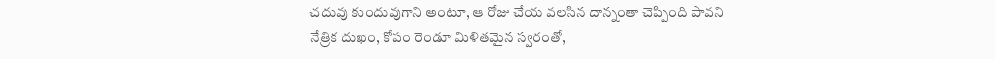చదువు కుందువుగాని అంటూ, ఆ రోజు చేయ వలసిన దాన్నంతా చెప్పింది పావని
నేత్రిక దుఖం, కోపం రెండూ మిళితమైన స్వరంతో,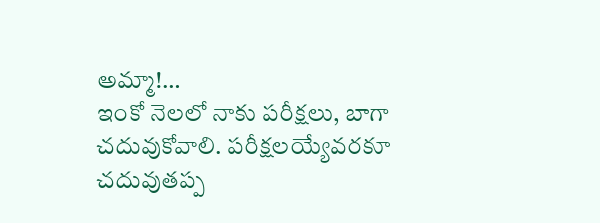అమ్మా!…
ఇంకో నెలలో నాకు పరీక్షలు, బాగా చదువుకోవాలి. పరీక్షలయ్యేవరకూ చదువుతప్ప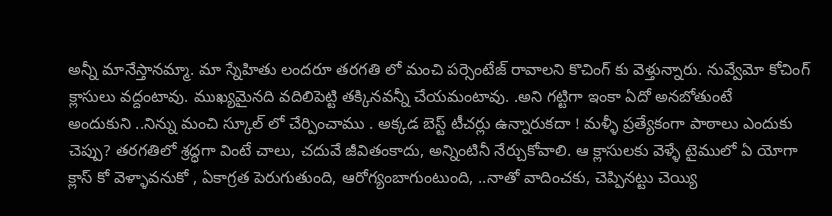అన్నీ మానేస్తానమ్మా. మా స్నేహితు లందరూ తరగతి లో మంచి పర్సెంటేజ్ రావాలని కొచింగ్ కు వెళ్తున్నారు. నువ్వేమో కోచింగ్ క్లాసులు వద్దంటావు. ముఖ్యమైనది వదిలిపెట్టి తక్కినవన్నీ చేయమంటావు. .అని గట్టిగా ఇంకా ఏదో అనబోతుంటే
అందుకుని ..నిన్ను మంచి స్కూల్ లో చేర్పించాము . అక్కడ బెస్ట్ టీచర్లు ఉన్నారుకదా ! మళ్ళీ ప్రత్యేకంగా పాఠాలు ఎందుకు చెప్పు? తరగతిలో శ్రద్ధగా వింటే చాలు, చదువే జీవితంకాదు, అన్నింటినీ నేర్చుకోవాలి. ఆ క్లాసులకు వెళ్ళే టైములో ఏ యోగా క్లాస్ కో వెళ్ళావనుకో , ఏకాగ్రత పెరుగుతుంది, ఆరోగ్యంబాగుంటుంది, ..నాతో వాదించకు, చెప్పినట్టు చెయ్యి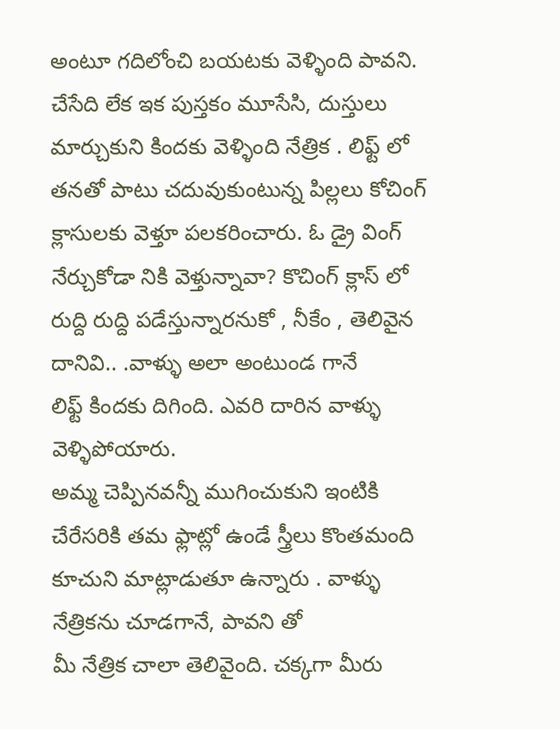అంటూ గదిలోంచి బయటకు వెళ్ళింది పావని.
చేసేది లేక ఇక పుస్తకం మూసేసి, దుస్తులు మార్చుకుని కిందకు వెళ్ళింది నేత్రిక . లిఫ్ట్ లో తనతో పాటు చదువుకుంటున్న పిల్లలు కోచింగ్ క్లాసులకు వెళ్తూ పలకరించారు. ఓ డ్రై వింగ్ నేర్చుకోడా నికి వెళ్తున్నావా? కొచింగ్ క్లాస్ లో రుద్ది రుద్ది పడేస్తున్నారనుకో , నీకేం , తెలివైన దానివి.. .వాళ్ళు అలా అంటుండ గానే
లిఫ్ట్ కిందకు దిగింది. ఎవరి దారిన వాళ్ళు వెళ్ళిపోయారు.
అమ్మ చెప్పినవన్నీ ముగించుకుని ఇంటికి చేరేసరికి తమ ఫ్లాట్లో ఉండే స్త్రీలు కొంతమంది కూచుని మాట్లాడుతూ ఉన్నారు . వాళ్ళు నేత్రికను చూడగానే, పావని తో
మీ నేత్రిక చాలా తెలివైంది. చక్కగా మీరు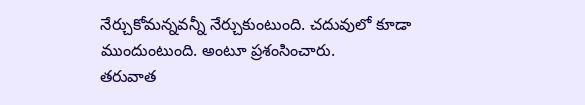నేర్చుకోమన్నవన్నీ నేర్చుకుంటుంది. చదువులో కూడా ముందుంటుంది. అంటూ ప్రశంసించారు.
తరువాత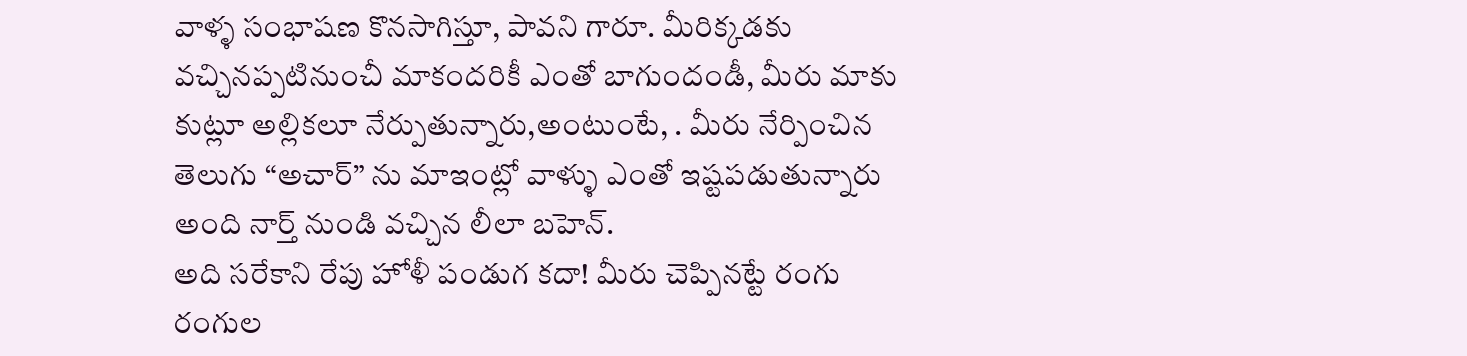వాళ్ళ సంభాషణ కొనసాగిస్తూ, పావని గారూ. మీరిక్కడకు వచ్చినప్పటినుంచీ మాకందరికీ ఎంతో బాగుందండీ, మీరు మాకు కుట్లూ అల్లికలూ నేర్పుతున్నారు,అంటుంటే, . మీరు నేర్పించిన తెలుగు “అచార్” ను మాఇంట్లో వాళ్ళు ఎంతో ఇష్టపడుతున్నారు అంది నార్త్ నుండి వచ్చిన లీలా బహెన్.
అది సరేకాని రేపు హోళీ పండుగ కదా! మీరు చెప్పినట్టే రంగు రంగుల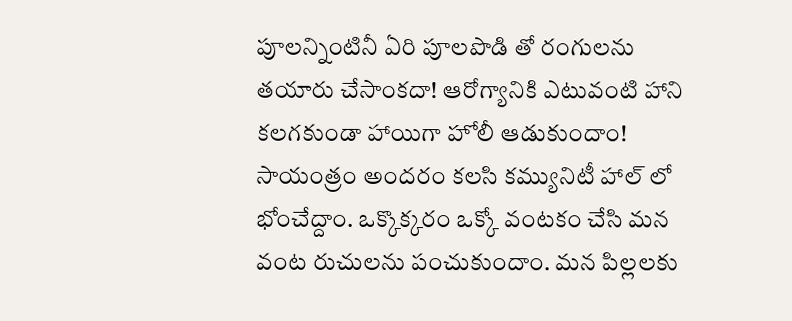పూలన్నింటినీ ఏరి పూలపొడి తో రంగులను తయారు చేసాంకదా! ఆరోగ్యానికి ఎటువంటి హాని కలగకుండా హాయిగా హోలీ ఆడుకుందాం! సాయంత్రం అందరం కలసి కమ్యునిటీ హాల్ లో భోంచేద్దాం. ఒక్కొక్కరం ఒక్కో వంటకం చేసి మన వంట రుచులను పంచుకుందాం. మన పిల్లలకు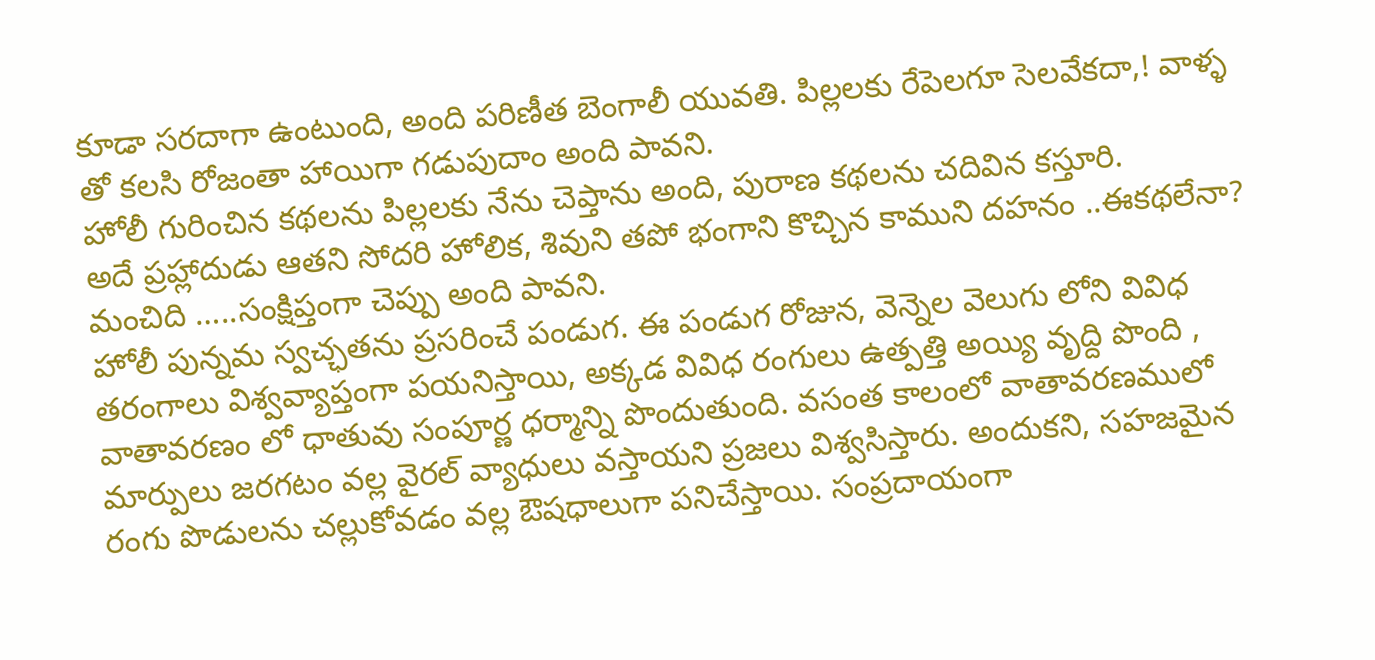కూడా సరదాగా ఉంటుంది, అంది పరిణీత బెంగాలీ యువతి. పిల్లలకు రేపెలగూ సెలవేకదా,! వాళ్ళ తో కలసి రోజంతా హాయిగా గడుపుదాం అంది పావని.
హోలీ గురించిన కథలను పిల్లలకు నేను చెప్తాను అంది, పురాణ కథలను చదివిన కస్తూరి.
అదే ప్రహ్లాదుడు ఆతని సోదరి హోలిక, శివుని తపో భంగాని కొచ్చిన కాముని దహనం ..ఈకథలేనా? మంచిది …..సంక్షిప్తంగా చెప్పు అంది పావని.
హోలీ పున్నమ స్వచ్ఛతను ప్రసరించే పండుగ. ఈ పండుగ రోజున, వెన్నెల వెలుగు లోని వివిధ తరంగాలు విశ్వవ్యాప్తంగా పయనిస్తాయి, అక్కడ వివిధ రంగులు ఉత్పత్తి అయ్యి వృద్ది పొంది , వాతావరణం లో ధాతువు సంపూర్ణ ధర్మాన్ని పొందుతుంది. వసంత కాలంలో వాతావరణములో మార్పులు జరగటం వల్ల వైరల్ వ్యాధులు వస్తాయని ప్రజలు విశ్వసిస్తారు. అందుకని, సహజమైన రంగు పొడులను చల్లుకోవడం వల్ల ఔషధాలుగా పనిచేస్తాయి. సంప్రదాయంగా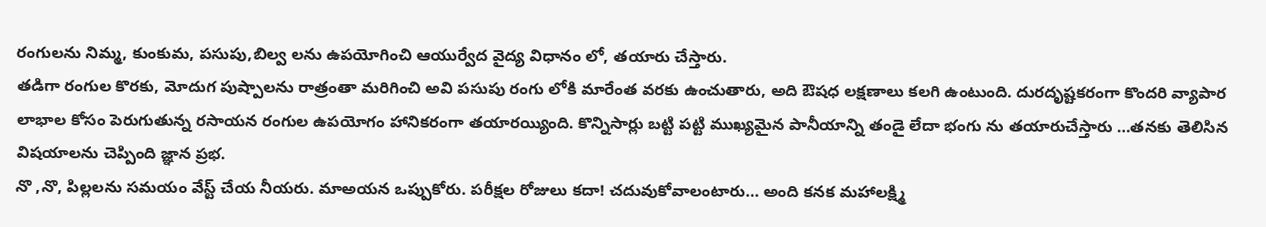రంగులను నిమ్మ, కుంకుమ, పసుపు,బిల్వ లను ఉపయోగించి ఆయుర్వేద వైద్య విధానం లో, తయారు చేస్తారు.
తడిగా రంగుల కొరకు, మోదుగ పుష్పాలను రాత్రంతా మరిగించి అవి పసుపు రంగు లోకి మారేంత వరకు ఉంచుతారు, అది ఔషధ లక్షణాలు కలగి ఉంటుంది. దురదృష్టకరంగా కొందరి వ్యాపార లాభాల కోసం పెరుగుతున్న రసాయన రంగుల ఉపయోగం హానికరంగా తయారయ్యింది. కొన్నిసార్లు బట్టి పట్టి ముఖ్యమైన పానీయాన్ని తండై లేదా భంగు ను తయారుచేస్తారు …తనకు తెలిసిన విషయాలను చెప్పింది జ్ఞాన ప్రభ.
నొ ,నొ, పిల్లలను సమయం వేస్ట్ చేయ నీయరు. మాఅయన ఒప్పుకోరు. పరీక్షల రోజులు కదా! చదువుకోవాలంటారు… అంది కనక మహాలక్ష్మి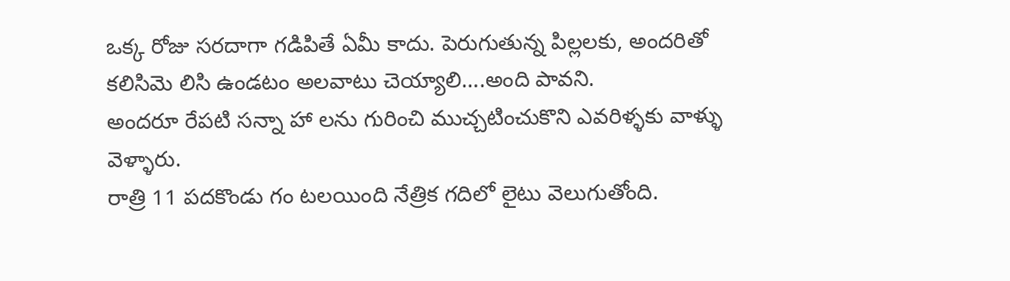ఒక్క రోజు సరదాగా గడిపితే ఏమీ కాదు. పెరుగుతున్న పిల్లలకు, అందరితో కలిసిమె లిసి ఉండటం అలవాటు చెయ్యాలి….అంది పావని.
అందరూ రేపటి సన్నా హా లను గురించి ముచ్చటించుకొని ఎవరిళ్ళకు వాళ్ళు వెళ్ళారు.
రాత్రి 11 పదకొండు గం టలయింది నేత్రిక గదిలో లైటు వెలుగుతోంది.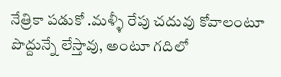నేత్రికా పడుకో .మళ్ళీ రేపు చదువు కోవాలంటూ పొద్దున్నే లేస్తావు, అంటూ గదిలో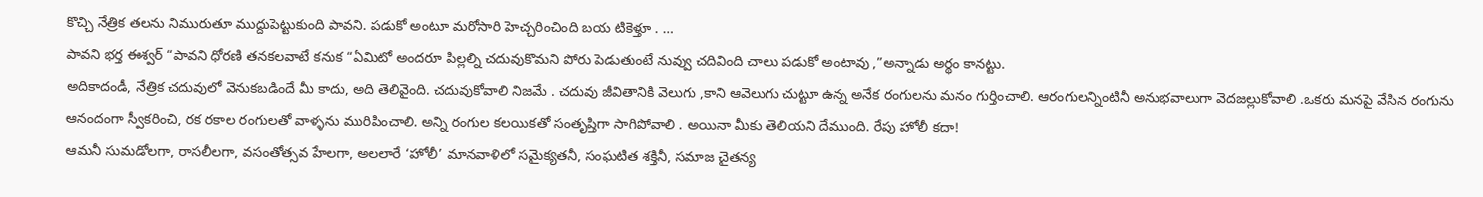కొచ్చి నేత్రిక తలను నిమురుతూ ముద్దుపెట్టుకుంది పావని. పడుకో అంటూ మరోసారి హెచ్చరించింది బయ టికెళ్తూ . …
పావని భర్త ఈశ్వర్ “పావని ధోరణి తనకలవాటే కనుక “ఏమిటో అందరూ పిల్లల్ని చదువుకొమని పోరు పెడుతుంటే నువ్వు చదివింది చాలు పడుకో అంటావు ,”అన్నాడు అర్థం కానట్టు.
అదికాదండీ, నేత్రిక చదువులో వెనుకబడిందే మీ కాదు, అది తెలివైంది. చదువుకోవాలి నిజమే . చదువు జీవితానికి వెలుగు ,కాని ఆవెలుగు చుట్టూ ఉన్న అనేక రంగులను మనం గుర్తించాలి. ఆరంగులన్నింటినీ అనుభవాలుగా వెదజల్లుకోవాలి .ఒకరు మనపై వేసిన రంగును ఆనందంగా స్వీకరించి, రక రకాల రంగులతో వాళ్ళను మురిపించాలి. అన్ని రంగుల కలయికతో సంతృప్తిగా సాగిపోవాలి . అయినా మీకు తెలియని దేముంది. రేపు హోలీ కదా!
ఆమనీ సుమడోలగా, రాసలీలగా, వసంతోత్సవ హేలగా, అలలారే ‘హోలీ’ మానవాళిలో సమైక్యతనీ, సంఘటిత శక్తినీ, సమాజ చైతన్య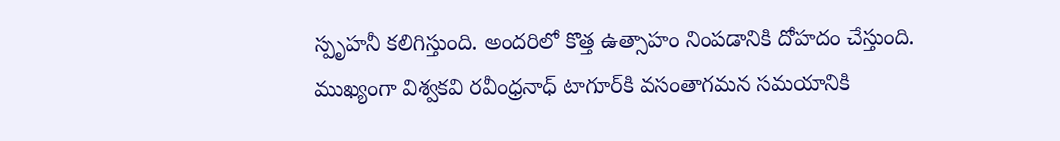స్పృహనీ కలిగిస్తుంది. అందరిలో కొత్త ఉత్సాహం నింపడానికి దోహదం చేస్తుంది.
ముఖ్యంగా విశ్వకవి రవీంధ్రనాధ్‌ టాగూర్‌కి వసంతాగమన సమయానికి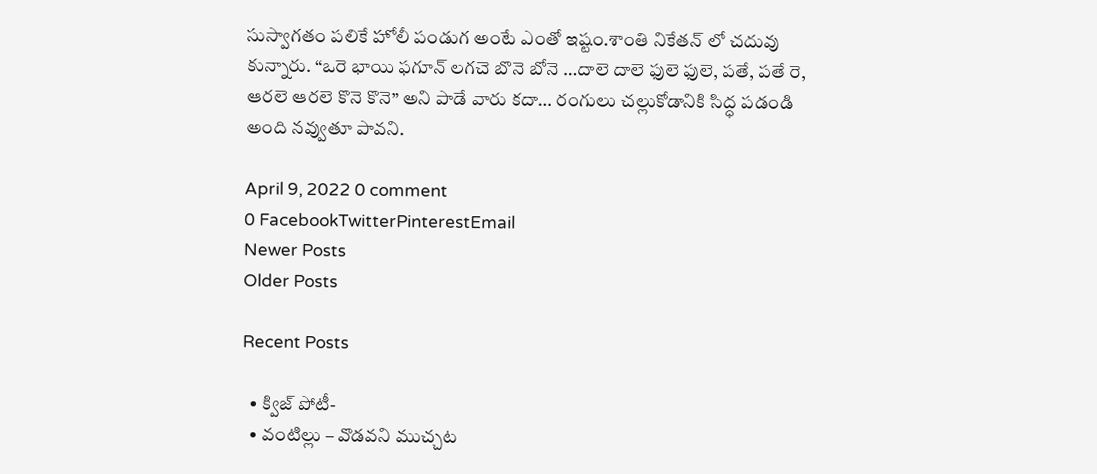సుస్వాగతం పలికే హోలీ పండుగ అంటే ఎంతో ఇష్టం.శాంతి నికేతన్ లో చదువు కున్నారు. “ఒరె భాయి ఫగూన్ లగచె బొనె బోనె …దాలె దాలె ఫులె ఫులె, పతే, పతే రె,
ఆరలె ఆరలె కొనె కొనె” అని పాడే వారు కదా… రంగులు చల్లుకోడానికి సిద్ధ పడండి అంది నవ్వుతూ పావని.

April 9, 2022 0 comment
0 FacebookTwitterPinterestEmail
Newer Posts
Older Posts

Recent Posts

  • క్విజ్ పోటీ-
  • వంటిల్లు – వొడవని ముచ్చట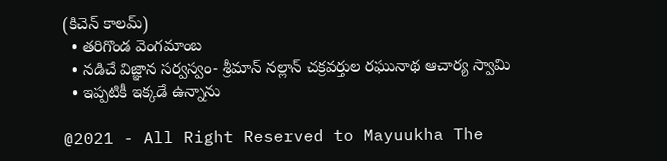(కిచెన్ కాలమ్)
  • తరిగొండ వెంగమాంబ
  • నడిచే విజ్ఞాన సర్వస్వం- శ్రీమాన్ నల్లాన్ చక్రవర్తుల రఘునాథ ఆచార్య స్వామి
  • ఇప్పటికీ ఇక్కడే ఉన్నాను

@2021 - All Right Reserved to Mayuukha The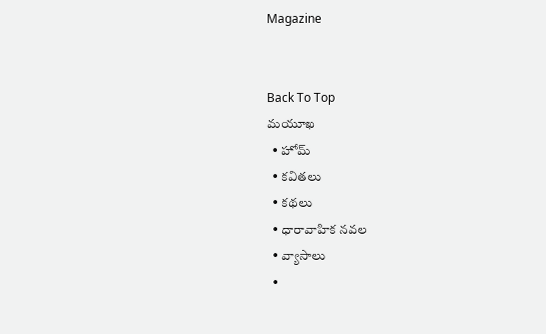Magazine


Back To Top
మయూఖ
  • హోమ్
  • కవితలు
  • కథలు
  • ధారావాహిక నవల
  • వ్యాసాలు
  •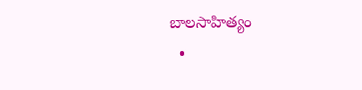బాల‌సాహిత్యం
  •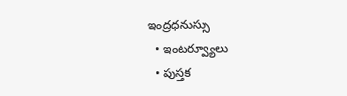ఇంద్రధనుస్సు
  • ఇంట‌ర్వ్యూలు
  • పుస్త‌క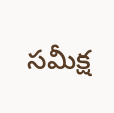స‌మీక్ష‌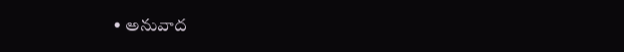• అనువాద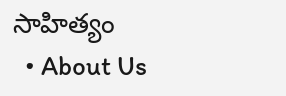సాహిత్యం
  • About Us